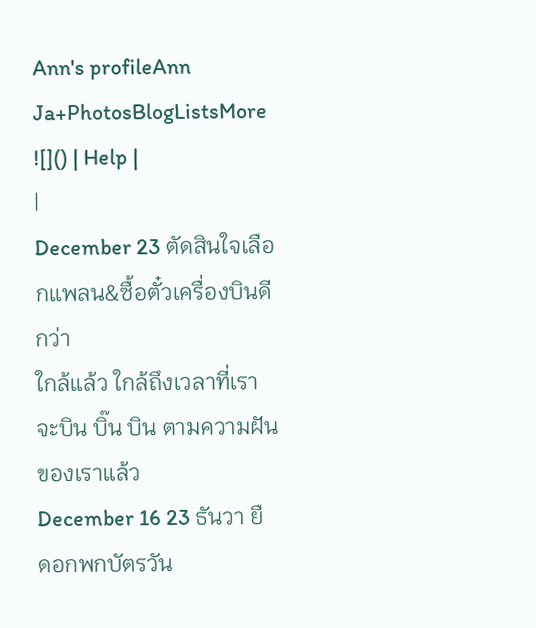Ann's profileAnn Ja+PhotosBlogListsMore ![]() | Help |
|
December 23 ตัดสินใจเลือกแพลน&ซื้อตั๋วเครื่องบินดีกว่า
ใกล้แล้ว ใกล้ถึงเวลาที่เราจะบิน บิ๊น บิน ตามความฝันของเราแล้ว
December 16 23 ธันวา ยืดอกพกบัตรวัน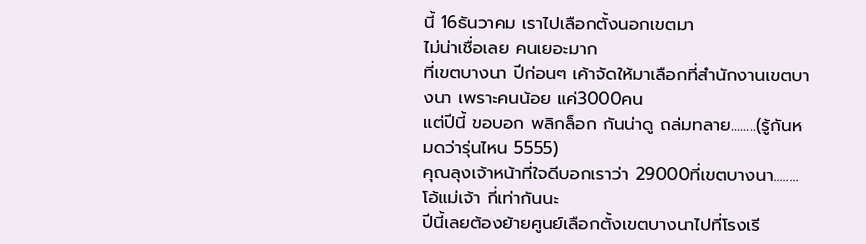นี้ 16ธันวาคม เราไปเลือกตั้งนอกเขตมา
ไม่น่าเชื่อเลย คนเยอะมาก
ที่เขตบางนา ปีก่อนๆ เค้าจัดให้มาเลือกที่สำนักงานเขตบางนา เพราะคนน้อย แค่3000คน
แต่ปีนี้ ขอบอก พลิกล็อก กันน่าดู ถล่มทลาย........(รู้กันหมดว่ารุ่นไหน 5555)
คุณลุงเจ้าหน้าที่ใจดีบอกเราว่า 29000ที่เขตบางนา........โอ้แม่เจ้า กี่เท่ากันนะ
ปีนี้เลยต้องย้ายศูนย์เลือกตั้งเขตบางนาไปที่โรงเรี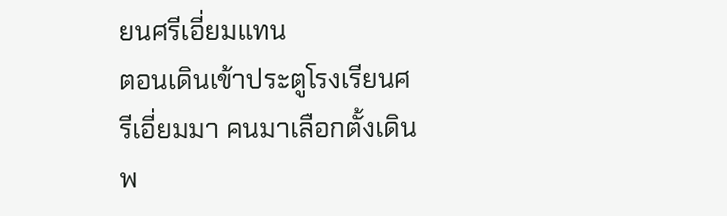ยนศรีเอี่ยมแทน
ตอนเดินเข้าประตูโรงเรียนศรีเอี่ยมมา คนมาเลือกตั้งเดินพ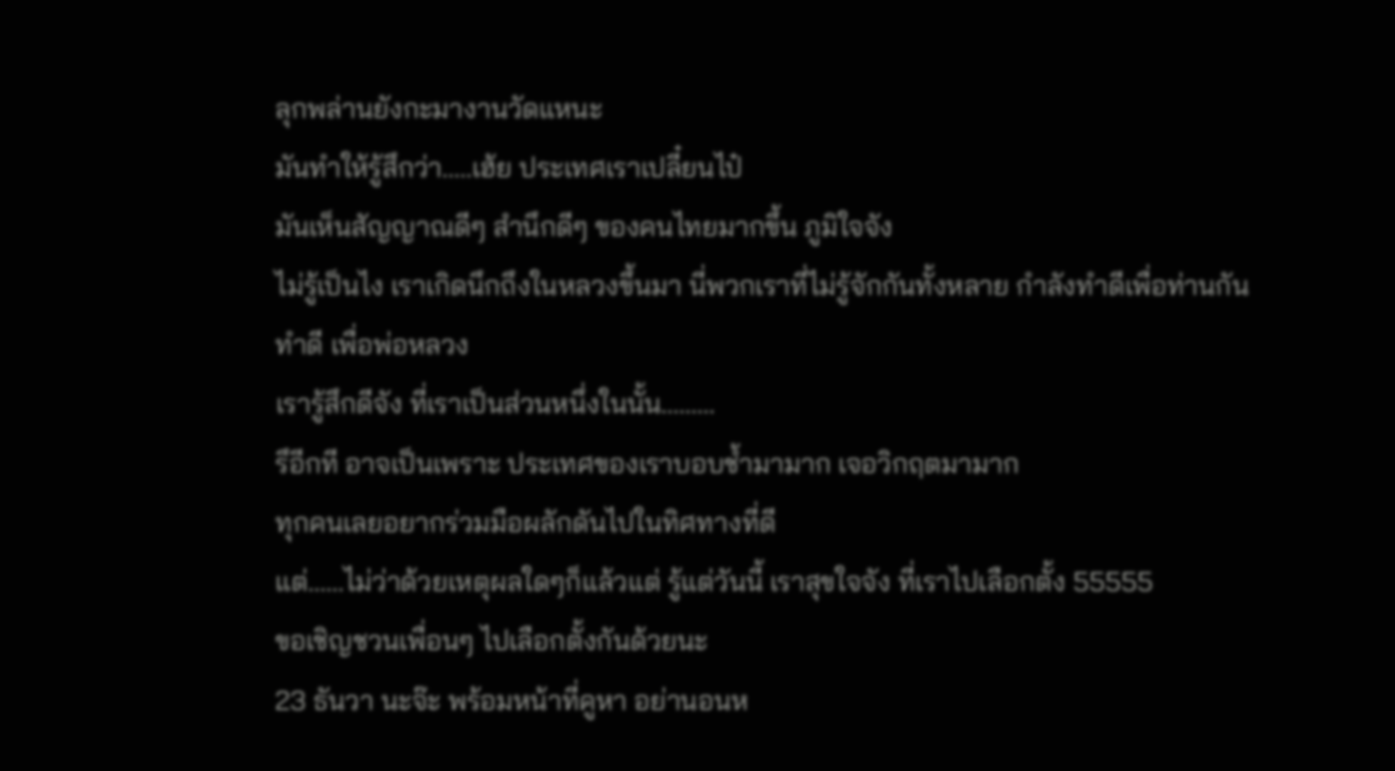ลุกพล่านยังกะมางานวัดแหนะ
มันทำให้รู้สึกว่า.....เฮ้ย ประเทศเราเปลี๋ยนไป๋
มันเห็นสัญญาณดีๆ สำนึกดีๆ ของคนไทยมากขึ้น ภูมิใจจัง
ไม่รู้เป็นไง เราเกิดนึกถึงในหลวงขึ้นมา นี่พวกเราที่ไม่รู้จักกันทั้งหลาย กำลังทำดีเพื่อท่านกัน
ทำดี เพื่อพ่อหลวง
เรารู้สึกดีจัง ที่เราเป็นส่วนหนึ่งในนั้น.........
รึอีกที อาจเป็นเพราะ ประเทศของเราบอบช้ำมามาก เจอวิกฤตมามาก
ทุกคนเลยอยากร่วมมือผลักดันไปในทิศทางที่ดี
แต่......ไม่ว่าด้วยเหตุผลใดๆก็แล้วแต่ รู้แต่วันนี้ เราสุขใจจัง ที่เราไปเลือกตั้ง 55555
ขอเชิญชวนเพื่อนๆ ไปเลือกตั้งกันด้วยนะ
23 ธันวา นะจ๊ะ พร้อมหน้าที่คูหา อย่านอนห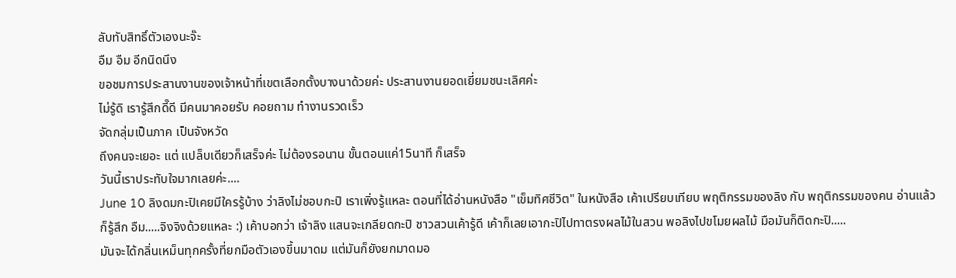ลับทับสิทธิ์ตัวเองนะจ๊ะ
อืม อืม อีกนิดนึง
ขอชมการประสานงานของเจ้าหน้าที่เขตเลือกตั้งบางนาด้วยค่ะ ประสานงานยอดเยี่ยมชนะเลิศค่ะ
ไม่รู้ดิ เรารู้สึกดี๊ดี มีคนมาคอยรับ คอยถาม ทำงานรวดเร็ว
จัดกลุ่มเป็นภาค เป็นจังหวัด
ถึงคนจะเยอะ แต่ แปล็บเดียวก็เสร็จค่ะ ไม่ต้องรอนาน ขั้นตอนแค่15นาที ก็เสร็จ
วันนี้เราประทับใจมากเลยค่ะ....
June 10 ลิงดมกะปิเคยมีใครรู้บ้าง ว่าลิงไม่ชอบกะปิ เราเพิ่งรู้แหละ ตอนที่ได้อ่านหนังสือ "เข็มทิศชีวิต" ในหนังสือ เค้าเปรียบเทียบ พฤติกรรมของลิง กับ พฤติกรรมของคน อ่านแล้ว ก็รู้สึก อืม.....จิงจิงด้วยแหละ :) เค้าบอกว่า เจ้าลิง แสนจะเกลียดกะปิ ชาวสวนเค้ารู้ดี เค้าก็เลยเอากะปิไปทาตรงผลไม้ในสวน พอลิงไปขโมยผลไม้ มือมันก็ติดกะปิ.....
มันจะได้กลิ่นเหม็นทุกครั้งที่ยกมือตัวเองขึ้นมาดม แต่มันก็ยังยกมาดมอ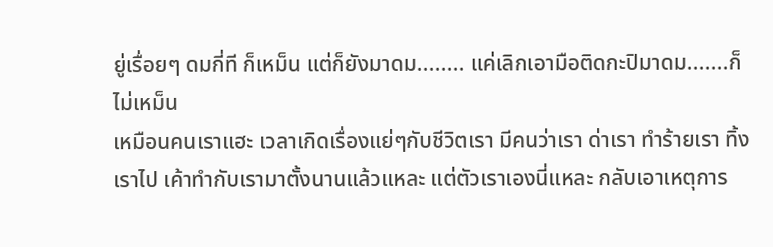ยู่เรื่อยๆ ดมกี่ที ก็เหม็น แต่ก็ยังมาดม........ แค่เลิกเอามือติดกะปิมาดม.......ก็ไม่เหม็น
เหมือนคนเราแฮะ เวลาเกิดเรื่องแย่ๆกับชีวิตเรา มีคนว่าเรา ด่าเรา ทำร้ายเรา ทิ้งเราไป เค้าทำกับเรามาตั้งนานแล้วแหละ แต่ตัวเราเองนี่แหละ กลับเอาเหตุการ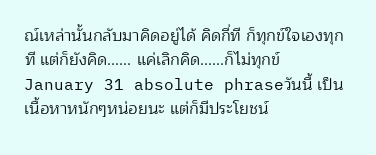ณ์เหล่านั้นกลับมาคิดอยู่ได้ คิดกี่ที ก็ทุกข์ใจเองทุกที แต่ก็ยังคิด...... แค่เลิกคิด......ก็ไม่ทุกข์
January 31 absolute phraseวันนี้ เป็นเนื้อหาหนักๆหน่อยนะ แต่ก็มีประโยชน์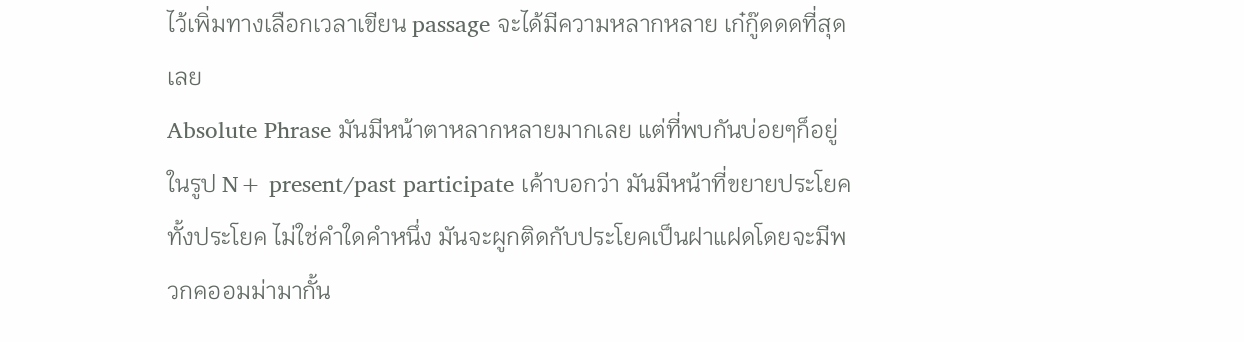ไว้เพิ่มทางเลือกเวลาเขียน passage จะได้มีความหลากหลาย เก๋กู๊ดดดที่สุดเลย
Absolute Phrase มันมีหน้าตาหลากหลายมากเลย แต่ที่พบกันบ่อยๆก็อยู่ในรูป N+ present/past participate เค้าบอกว่า มันมีหน้าที่ขยายประโยคทั้งประโยค ไม่ใช่คำใดคำหนึ่ง มันจะผูกติดกับประโยคเป็นฝาแฝดโดยจะมีพวกคออมม่ามากั้น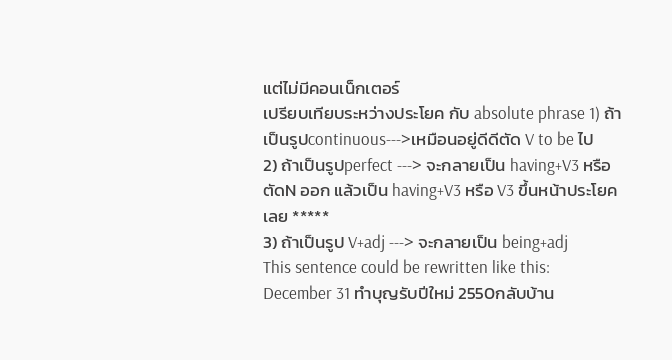แต่ไม่มีคอนเน็กเตอร์
เปรียบเทียบระหว่างประโยค กับ absolute phrase 1) ถ้าเป็นรูปcontinuous--->เหมือนอยู่ดีดีตัด V to be ไป
2) ถ้าเป็นรูปperfect ---> จะกลายเป็น having+V3 หรือ ตัดN ออก แล้วเป็น having+V3 หรือ V3 ขึ้นหน้าประโยคเลย *****
3) ถ้าเป็นรูป V+adj ---> จะกลายเป็น being+adj
This sentence could be rewritten like this:
December 31 ทำบุญรับปีใหม่ 2550กลับบ้าน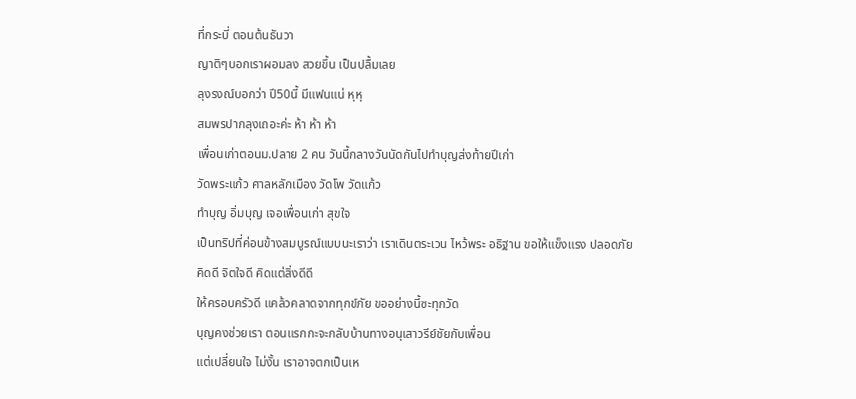ที่กระบี่ ตอนต้นธันวา
ญาติๆบอกเราผอมลง สวยขึ้น เป็นปลื้มเลย
ลุงรงณ์บอกว่า ปี50นี้ มีแฟนแน่ หุหุ
สมพรปากลุงเถอะค่ะ ห้า ห้า ห้า
เพื่อนเก่าตอนม.ปลาย 2 คน วันนี้กลางวันนัดกันไปทำบุญส่งท้ายปีเก่า
วัดพระแก้ว ศาลหลักเมือง วัดโพ วัดแก้ว
ทำบุญ อิ่มบุญ เจอเพื่อนเก่า สุขใจ
เป็นทริปที่ค่อนข้างสมบูรณ์แบบนะเราว่า เราเดินตระเวน ไหว้พระ อธิฐาน ขอให้แข็งแรง ปลอดภัย
คิดดี จิตใจดี คิดแต่สิ่งดีดี
ให้ครอบครัวดี แคล้วคลาดจากทุกข์ภัย ขออย่างนี้ซะทุกวัด
บุญคงช่วยเรา ตอนแรกกะจะกลับบ้านทางอนุเสาวรีย์ชัยกับเพื่อน
แต่เปลี่ยนใจ ไม่งั้น เราอาจตกเป็นเห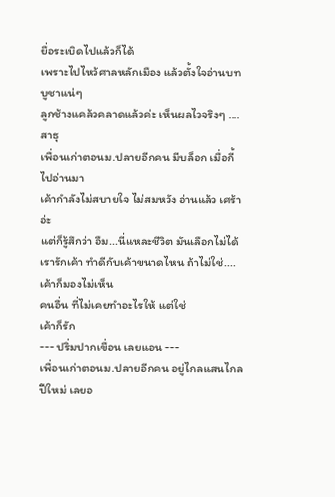ยื่อระเบิดไปแล้วก็ได้
เพราะไปไหว้ศาลหลักเมือง แล้วตั้งใจอ่านบทบูชาแน่ๆ
ลูกช้างแคล้วคลาดแล้วค่ะ เห็นผลไวจริงๆ ....สาธุ
เพื่อนเก่าตอนม.ปลายอีกคน มีบล็อก เมื่อกี้ไปอ่านมา
เค้ากำลังไม่สบายใจ ไม่สมหวัง อ่านแล้ว เศร้าอ่ะ
แต่ก็รู้สึกว่า อืม...นี่แหละชีวิต มันเลือกไม่ได้
เรารักเค้า ทำดีกับเค้าขนาดไหน ถ้าไม่ใช่....
เค้าก็มองไม่เห็น
คนอื่น ที่ไม่เคยทำอะไรให้ แต่ใช่
เค้าก็รัก
--- ปริ่มปากเขื่อน เลยแอน ---
เพื่อนเก่าตอนม.ปลายอีกคน อยู่ไกลแสนไกล
ปีใหม่ เลยอ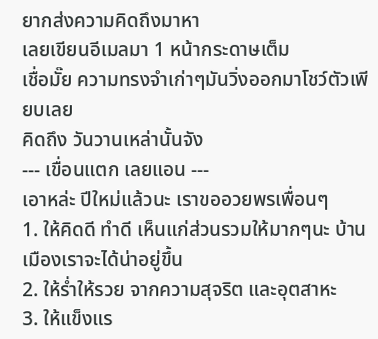ยากส่งความคิดถึงมาหา
เลยเขียนอีเมลมา 1 หน้ากระดาษเต็ม
เชื่อมั๊ย ความทรงจำเก่าๆมันวิ่งออกมาโชว์ตัวเพียบเลย
คิดถึง วันวานเหล่านั้นจัง
--- เขื่อนแตก เลยแอน ---
เอาหล่ะ ปีใหม่แล้วนะ เราขออวยพรเพื่อนๆ
1. ให้คิดดี ทำดี เห็นแก่ส่วนรวมให้มากๆนะ บ้านเมืองเราจะได้น่าอยู่ขึ้น
2. ให้ร่ำให้รวย จากความสุจริต และอุตสาหะ
3. ให้แข็งแร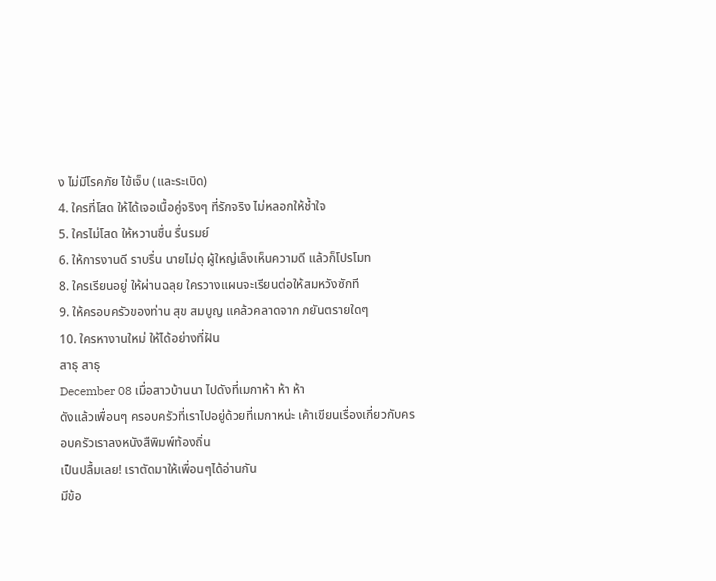ง ไม่มีโรคภัย ไข้เจ็บ (และระเบิด)
4. ใครที่โสด ให้ได้เจอเนื้อคู่จริงๆ ที่รักจริง ไม่หลอกให้ช้ำใจ
5. ใครไม่โสด ให้หวานชื่น รื่นรมย์
6. ให้การงานดี ราบรื่น นายไม่ดุ ผู้ใหญ่เล็งเห็นความดี แล้วก็โปรโมท
8. ใครเรียนอยู่ ให้ผ่านฉลุย ใครวางแผนจะเรียนต่อให้สมหวังซักที
9. ให้ครอบครัวของท่าน สุข สมบูญ แคล้วคลาดจาก ภยันตรายใดๆ
10. ใครหางานใหม่ ให้ได้อย่างที่ฝัน
สาธุ สาธุ
December 08 เมื่อสาวบ้านนา ไปดังที่เมกาห้า ห้า ห้า
ดังแล้วเพื่อนๆ ครอบครัวที่เราไปอยู่ด้วยที่เมกาหน่ะ เค้าเขียนเรื่องเกี่ยวกับครอบครัวเราลงหนังสืพิมพ์ท้องถิ่น
เป็นปลื้มเลย! เราตัดมาให้เพื่อนๆได้อ่านกัน
มีข้อ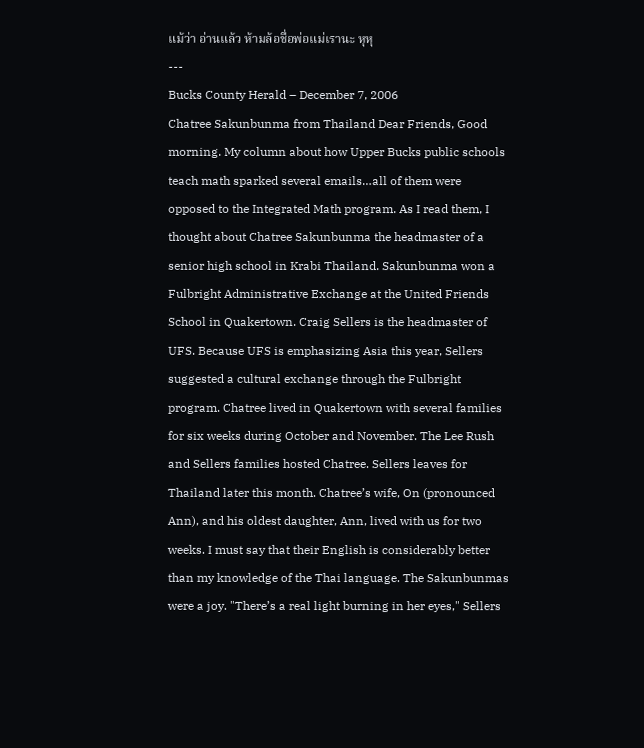แม้ว่า อ่านแล้ว ห้ามล้อชื่อพ่อแม่เรานะ หุหุ
---
Bucks County Herald – December 7, 2006
Chatree Sakunbunma from Thailand Dear Friends, Good morning. My column about how Upper Bucks public schools teach math sparked several emails…all of them were opposed to the Integrated Math program. As I read them, I thought about Chatree Sakunbunma the headmaster of a senior high school in Krabi Thailand. Sakunbunma won a Fulbright Administrative Exchange at the United Friends School in Quakertown. Craig Sellers is the headmaster of UFS. Because UFS is emphasizing Asia this year, Sellers suggested a cultural exchange through the Fulbright program. Chatree lived in Quakertown with several families for six weeks during October and November. The Lee Rush and Sellers families hosted Chatree. Sellers leaves for Thailand later this month. Chatree’s wife, On (pronounced Ann), and his oldest daughter, Ann, lived with us for two weeks. I must say that their English is considerably better than my knowledge of the Thai language. The Sakunbunmas were a joy. "There’s a real light burning in her eyes," Sellers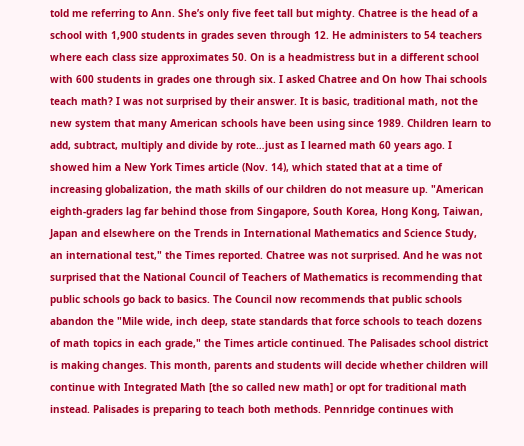told me referring to Ann. She’s only five feet tall but mighty. Chatree is the head of a school with 1,900 students in grades seven through 12. He administers to 54 teachers where each class size approximates 50. On is a headmistress but in a different school with 600 students in grades one through six. I asked Chatree and On how Thai schools teach math? I was not surprised by their answer. It is basic, traditional math, not the new system that many American schools have been using since 1989. Children learn to add, subtract, multiply and divide by rote…just as I learned math 60 years ago. I showed him a New York Times article (Nov. 14), which stated that at a time of increasing globalization, the math skills of our children do not measure up. "American eighth-graders lag far behind those from Singapore, South Korea, Hong Kong, Taiwan, Japan and elsewhere on the Trends in International Mathematics and Science Study, an international test," the Times reported. Chatree was not surprised. And he was not surprised that the National Council of Teachers of Mathematics is recommending that public schools go back to basics. The Council now recommends that public schools abandon the "Mile wide, inch deep, state standards that force schools to teach dozens of math topics in each grade," the Times article continued. The Palisades school district is making changes. This month, parents and students will decide whether children will continue with Integrated Math [the so called new math] or opt for traditional math instead. Palisades is preparing to teach both methods. Pennridge continues with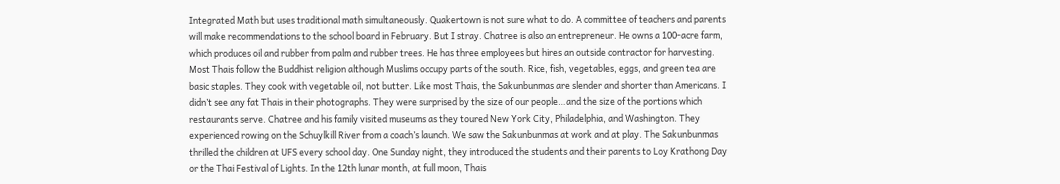Integrated Math but uses traditional math simultaneously. Quakertown is not sure what to do. A committee of teachers and parents will make recommendations to the school board in February. But I stray. Chatree is also an entrepreneur. He owns a 100-acre farm, which produces oil and rubber from palm and rubber trees. He has three employees but hires an outside contractor for harvesting. Most Thais follow the Buddhist religion although Muslims occupy parts of the south. Rice, fish, vegetables, eggs, and green tea are basic staples. They cook with vegetable oil, not butter. Like most Thais, the Sakunbunmas are slender and shorter than Americans. I didn’t see any fat Thais in their photographs. They were surprised by the size of our people…and the size of the portions which restaurants serve. Chatree and his family visited museums as they toured New York City, Philadelphia, and Washington. They experienced rowing on the Schuylkill River from a coach’s launch. We saw the Sakunbunmas at work and at play. The Sakunbunmas thrilled the children at UFS every school day. One Sunday night, they introduced the students and their parents to Loy Krathong Day or the Thai Festival of Lights. In the 12th lunar month, at full moon, Thais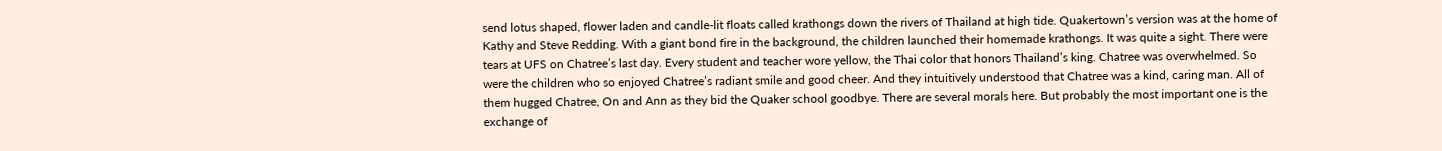send lotus shaped, flower laden and candle-lit floats called krathongs down the rivers of Thailand at high tide. Quakertown’s version was at the home of Kathy and Steve Redding. With a giant bond fire in the background, the children launched their homemade krathongs. It was quite a sight. There were tears at UFS on Chatree’s last day. Every student and teacher wore yellow, the Thai color that honors Thailand’s king. Chatree was overwhelmed. So were the children who so enjoyed Chatree’s radiant smile and good cheer. And they intuitively understood that Chatree was a kind, caring man. All of them hugged Chatree, On and Ann as they bid the Quaker school goodbye. There are several morals here. But probably the most important one is the exchange of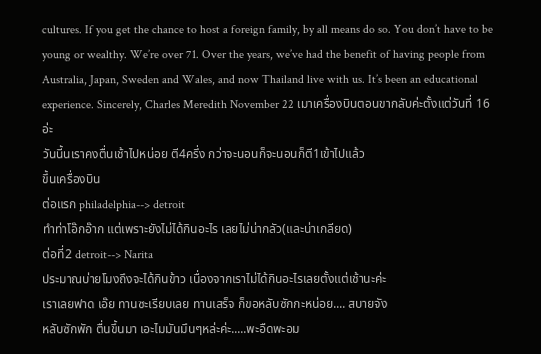cultures. If you get the chance to host a foreign family, by all means do so. You don’t have to be young or wealthy. We’re over 71. Over the years, we’ve had the benefit of having people from Australia, Japan, Sweden and Wales, and now Thailand live with us. It’s been an educational experience. Sincerely, Charles Meredith November 22 เมาเครื่องบินตอนขากลับค่ะตั้งแต่วันที่ 16 อ่ะ
วันนี้นเราคงตื่นเช้าไปหน่อย ตี4ครึ่ง กว่าจะนอนก็จะนอนก็ตี1เข้าไปแล้ว
ขึ้นเครื่องบิน
ต่อแรก philadelphia--> detroit
ทำท่าโอ๊กอ๊าก แต่เพราะยังไม่ได้กินอะไร เลยไม่น่ากลัว(และน่าเกลียด)
ต่อที่2 detroit--> Narita
ประมาณบ่ายโมงถึงจะได้กินข้าว เนื่องจากเราไม่ได้กินอะไรเลยตั้งแต่เช้านะค่ะ
เราเลยฟาด เอ๊ย ทานซะเรียบเลย ทานเสร็จ ก็ขอหลับซักกะหน่อย.... สบายจัง
หลับซักพัก ตื่นขึ้นมา เอะไมมันมึนๆหล่ะค่ะ.....พะอืดพะอม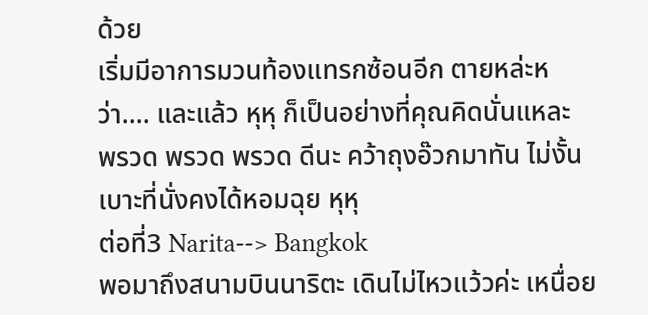ด้วย
เริ่มมีอาการมวนท้องแทรกซ้อนอีก ตายหล่ะหว่า.... และแล้ว หุหุ ก็เป็นอย่างที่คุณคิดนั่นแหละ
พรวด พรวด พรวด ดีนะ คว้าถุงอ๊วกมาทัน ไม่งั้นเบาะที่นั่งคงได้หอมฉุย หุหุ
ต่อที่3 Narita--> Bangkok
พอมาถึงสนามบินนาริตะ เดินไม่ไหวแว้วค่ะ เหนื่อย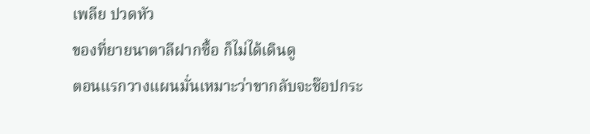เพลีย ปวดหัว
ของที่ยายนาตาลีฝากซื้อ ก็ไม่ได้เดินดู
ตอนแรกวางแผนมั่นเหมาะว่าขากลับจะช๊อปกระ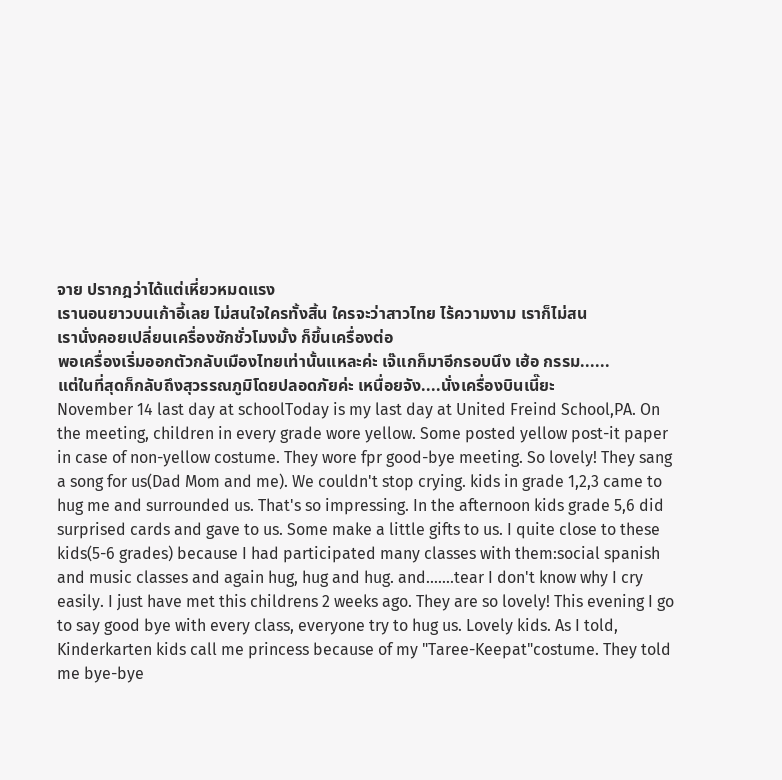จาย ปรากฎว่าได้แต่เหี่ยวหมดแรง
เรานอนยาวบนเก้าอี้เลย ไม่สนใจใครทั้งสิ้น ใครจะว่าสาวไทย ไร้ความงาม เราก็ไม่สน
เรานั่งคอยเปลี่ยนเครื่องซักชั่วโมงมั้ง ก็ขึ้นเครื่องต่อ
พอเครื่องเริ่มออกตัวกลับเมืองไทยเท่านั้นแหละค่ะ เจ๊แกก็มาอีกรอบนึง เฮ้อ กรรม......
แต่ในที่สุดก็กลับถึงสุวรรณภูมิโดยปลอดภัยค่ะ เหนื่อยจัง....นั่งเครื่องบินเนี๊ยะ
November 14 last day at schoolToday is my last day at United Freind School,PA. On the meeting, children in every grade wore yellow. Some posted yellow post-it paper in case of non-yellow costume. They wore fpr good-bye meeting. So lovely! They sang a song for us(Dad Mom and me). We couldn't stop crying. kids in grade 1,2,3 came to hug me and surrounded us. That's so impressing. In the afternoon kids grade 5,6 did surprised cards and gave to us. Some make a little gifts to us. I quite close to these kids(5-6 grades) because I had participated many classes with them:social spanish and music classes and again hug, hug and hug. and.......tear I don't know why I cry easily. I just have met this childrens 2 weeks ago. They are so lovely! This evening I go to say good bye with every class, everyone try to hug us. Lovely kids. As I told, Kinderkarten kids call me princess because of my "Taree-Keepat"costume. They told me bye-bye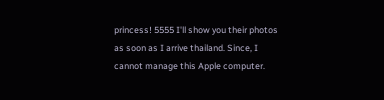princess! 5555 I'll show you their photos as soon as I arrive thailand. Since, I cannot manage this Apple computer.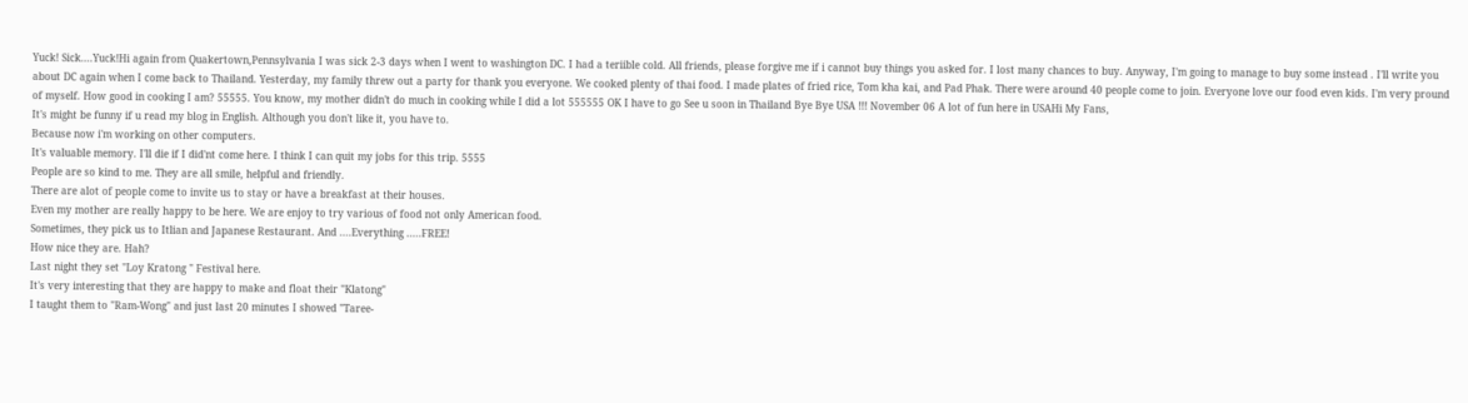Yuck! Sick....Yuck!Hi again from Quakertown,Pennsylvania I was sick 2-3 days when I went to washington DC. I had a teriible cold. All friends, please forgive me if i cannot buy things you asked for. I lost many chances to buy. Anyway, I'm going to manage to buy some instead . I'll write you about DC again when I come back to Thailand. Yesterday, my family threw out a party for thank you everyone. We cooked plenty of thai food. I made plates of fried rice, Tom kha kai, and Pad Phak. There were around 40 people come to join. Everyone love our food even kids. I'm very pround of myself. How good in cooking I am? 55555. You know, my mother didn't do much in cooking while I did a lot 555555 OK I have to go See u soon in Thailand Bye Bye USA !!! November 06 A lot of fun here in USAHi My Fans,
It's might be funny if u read my blog in English. Although you don't like it, you have to.
Because now i'm working on other computers.
It's valuable memory. I'll die if I did'nt come here. I think I can quit my jobs for this trip. 5555
People are so kind to me. They are all smile, helpful and friendly.
There are alot of people come to invite us to stay or have a breakfast at their houses.
Even my mother are really happy to be here. We are enjoy to try various of food not only American food.
Sometimes, they pick us to Itlian and Japanese Restaurant. And ....Everything .....FREE!
How nice they are. Hah?
Last night they set "Loy Kratong " Festival here.
It's very interesting that they are happy to make and float their "Klatong"
I taught them to "Ram-Wong" and just last 20 minutes I showed "Taree-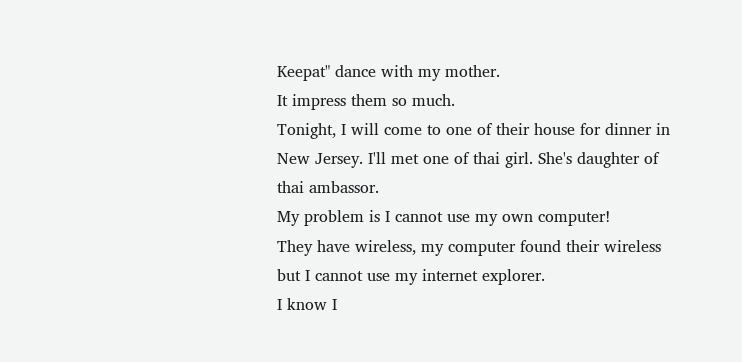Keepat" dance with my mother.
It impress them so much.
Tonight, I will come to one of their house for dinner in New Jersey. I'll met one of thai girl. She's daughter of thai ambassor.
My problem is I cannot use my own computer!
They have wireless, my computer found their wireless but I cannot use my internet explorer.
I know I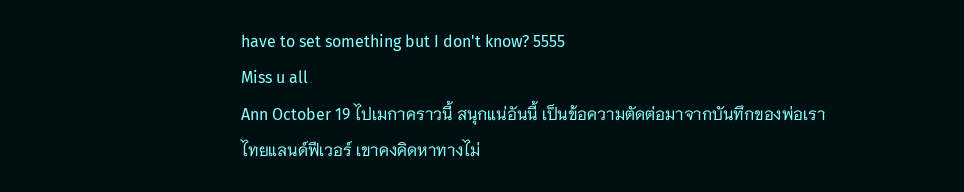have to set something but I don't know? 5555
Miss u all
Ann October 19 ไปเมกาคราวนี้ สนุกแน่อันนี้ เป็นข้อความตัดต่อมาจากบันทึกของพ่อเรา
ไทยแลนด์ฟีเวอร์ เขาคงคิดหาทางไม่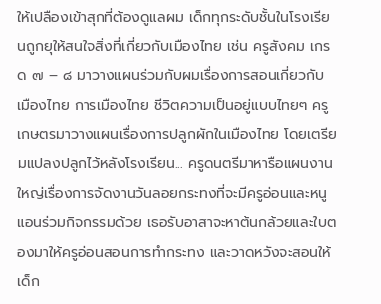ให้เปลืองเข้าสุกที่ต้องดูแลผม เด็กทุกระดับชั้นในโรงเรียนถูกยุให้สนใจสิ่งที่เกี่ยวกับเมืองไทย เช่น ครูสังคม เกรด ๗ – ๘ มาวางแผนร่วมกับผมเรื่องการสอนเกี่ยวกับเมืองไทย การเมืองไทย ชีวิตความเป็นอยู่แบบไทยๆ ครูเกษตรมาวางแผนเรื่องการปลูกผักในเมืองไทย โดยเตรียมแปลงปลูกไว้หลังโรงเรียน... ครูดนตรีมาหารือแผนงานใหญ่เรื่องการจัดงานวันลอยกระทงที่จะมีครูอ่อนและหนูแอนร่วมกิจกรรมด้วย เธอรับอาสาจะหาต้นกล้วยและใบตองมาให้ครูอ่อนสอนการทำกระทง และวาดหวังจะสอนให้เด็ก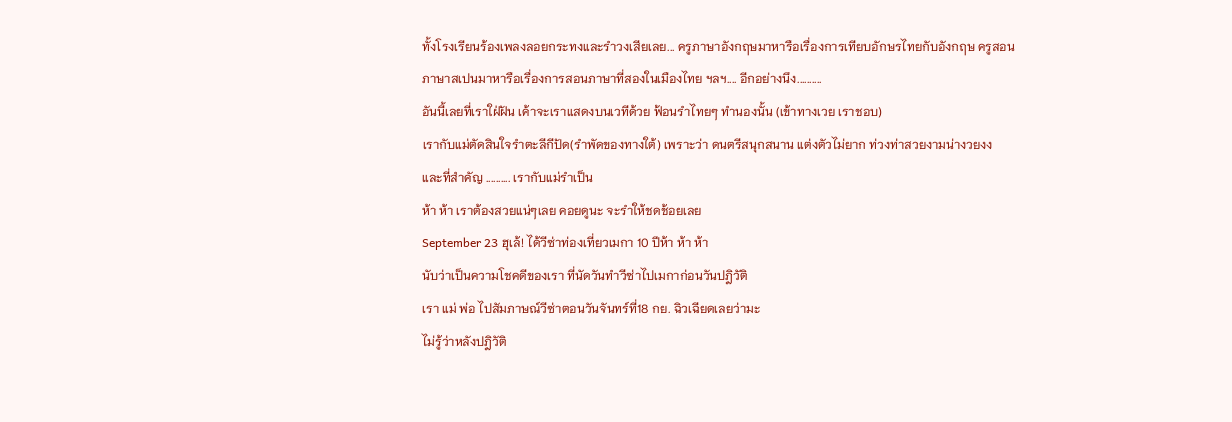ทั้งโรงเรียนร้องเพลงลอยกระทงและรำวงเสียเลย... ครูภาษาอังกฤษมาหารือเรื่องการเทียบอักษรไทยกับอังกฤษ ครูสอนภาษาสเปนมาหารือเรื่องการสอนภาษาที่สองในเมืองไทย ฯลฯ.... อีกอย่างนึง..........
อันนี้เลยที่เราใฝ่ฝัน เค้าจะเราแสดงบนเวทีด้วย ฟ้อนรำไทยๆ ทำนองนั้น (เข้าทางเวย เราชอบ)
เรากับแม่ตัดสินใจรำตะลีกีปัด(รำพัดของทางใต้) เพราะว่า ดนตรีสนุกสนาน แต่งตัวไม่ยาก ท่วงท่าสวยงามน่างวยงง
และที่สำคัญ .......... เรากับแม่รำเป็น
ห้า ห้า เราต้องสวยแน่ๆเลย คอยดูนะ จะรำให้ชดช้อยเลย
September 23 ฮุเล้! ได้วีซ่าท่องเที่ยวเมกา 10 ปีห้า ห้า ห้า
นับว่าเป็นความโชคดีของเรา ที่นัดวันทำวีซ่าไปเมกาก่อนวันปฎิวัติ
เรา แม่ พ่อ ไปสัมภาษณ์วีซ่าตอนวันจันทร์ที่18 กย. ฉิวเฉียดเลยว่ามะ
ไม่รู้ว่าหลังปฎิวัติ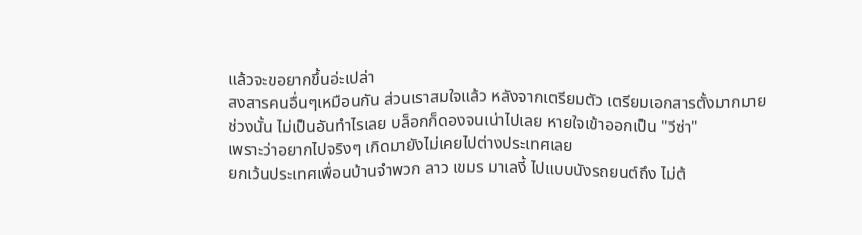แล้วจะขอยากขึ้นอ่ะเปล่า
สงสารคนอื่นๆเหมือนกัน ส่วนเราสมใจแล้ว หลังจากเตรียมตัว เตรียมเอกสารตั้งมากมาย
ช่วงนั้น ไม่เป็นอันทำไรเลย บล็อกก็ดองจนเน่าไปเลย หายใจเข้าออกเป็น "วีซ่า"
เพราะว่าอยากไปจริงๆ เกิดมายังไม่เคยไปต่างประเทศเลย
ยกเว้นประเทศเพื่อนบ้านจำพวก ลาว เขมร มาเลงี้ ไปแบบนังรถยนต์ถึง ไม่ต้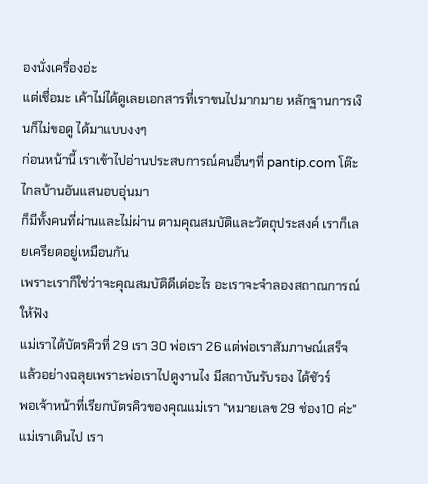องนั่งเครื่องอ่ะ
แต่เชื่อมะ เค้าไม่ได้ดูเลยเอกสารที่เราขนไปมากมาย หลักฐานการเงินก็ไม่ขอดู ได้มาแบบงงๆ
ก่อนหน้านี้ เราเข้าไปอ่านประสบการณ์คนอื่นๆที่ pantip.com โต๊ะไกลบ้านอันแสนอบอุ่นมา
ก็มีทั้งคนที่ผ่านและไม่ผ่าน ตามคุณสมบัติและวัตถุประสงค์ เราก็เลยเครียดอยู่เหมือนกัน
เพราะเราก็ใช่ว่าจะคุณสมบัติดีเด่อะไร อะเราจะจำลองสถาณการณ์ให้ฟัง
แม่เราได้บัตรคิวที่ 29 เรา 30 พ่อเรา 26 แต่พ่อเราสัมภาษณ์เสร็จแล้วอย่างฉลุยเพราะพ่อเราไปดูงานไง มีสถาบันรับรอง ได้ชัวร์
พอเจ้าหน้าที่เรียกบัตรคิวของคุณแม่เรา "หมายเลข 29 ช่อง10 ค่ะ"
แม่เราเดินไป เรา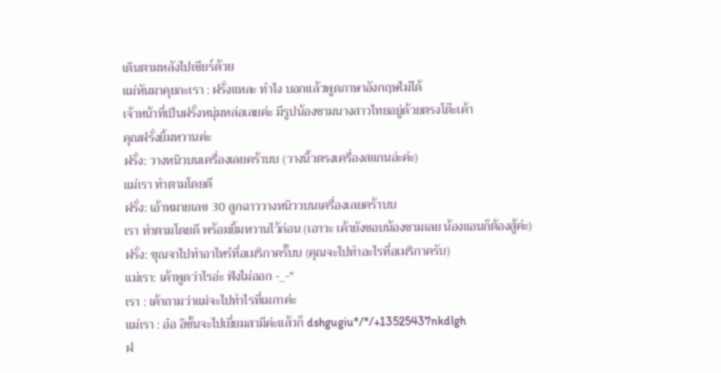เดินตามหลังไปเชียร์ด้วย
แม่หันมาคุยกะเรา : ฝรั่งแหละ ทำไง บอกแล้วพูดภาษาอังกฤษไม่ได้
เจ้าหน้าที่เป็นฝรั่งหนุ่มหล่อเลยค่ะ มีรูปน้องชามนางสาวไทยอยู่ด้วยตรงโต๊ะเค้า
คุณฝรั่งยิ้มหวานค่ะ
ฝรั่ง: วางหนิวบนเครื่องเลยคร้าบบ (วางนิ้วตรงเครื่องสแกนอ่ะค่ะ)
แม่เรา ทำตามโดยดี
ฝรั่ง: เอ้าหมายเลข 30 ลูกฉาววางหนิววบนเครื่องเลยคร้าบบ
เรา ทำตามโดยดี พร้อมยิ้มหวานไว้ก่อน (เอาวะ เค้ายังชอบน้องชามเลย น้องแอนก็ต้องสู้ค่ะ)
ฝรั่ง: ขุณจาไปทำอาไหร๋ที่อเมริกาครั๊บบ (คุณจะไปทำอะไรที่อเมริกาครับ)
แม่เรา: เค้าพูดว่าไรอ่ะ ฟังไม่ออก -_-"
เรา : เค้าถามว่าแม่จะไปทำไรที่เมกาค่ะ
แม่เรา : อ๋อ อิชั้นจะไปเยี่ยมสามีค่ะแล้วก็ dshgugiu*/*/+13525437nkdlgh
ฝ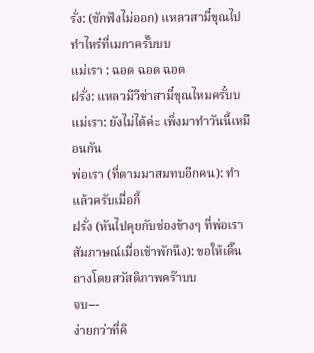รั่ง: (ชักฟังไม่ออก) แหลวสามี๋ขุณไปทำไหร๋ที่เมกาครั๊บบบ
แม่เรา : ฉอด ฉอด ฉอด
ฝรั่ง: แหลวมีวีซ่าสามี๋ขุณไหมครั๋บบ
แม่เรา: ยังไม่ได้ค่ะ เพิ่งมาทำวันนี้เหมือนกัน
พ่อเรา (ที่ตามมาสมทบอีกคน): ทำแล้วครับเมื่อกี้
ฝรั่ง (หันไปคุยกับช่องข้างๆ ที่พ่อเราสัมภาษณ์เมื่อเช้าพักนึง): ขอให้เดิ๊นถางโดยสวัสดิภาพคร๊าบบ
จบ---
ง่ายกว่าที่คิ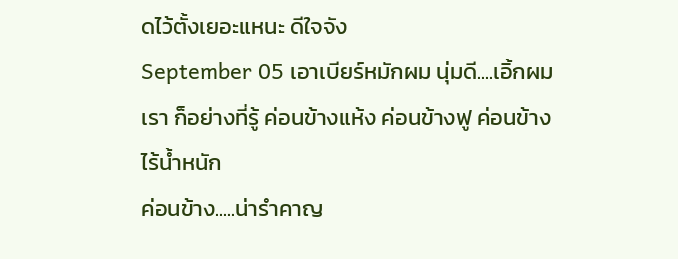ดไว้ตั้งเยอะแหนะ ดีใจจัง
September 05 เอาเบียร์หมักผม นุ่มดี....เอิ้กผมเรา ก็อย่างที่รู้ ค่อนข้างแห้ง ค่อนข้างฟู ค่อนข้างไร้น้ำหนัก
ค่อนข้าง.....น่ารำคาญ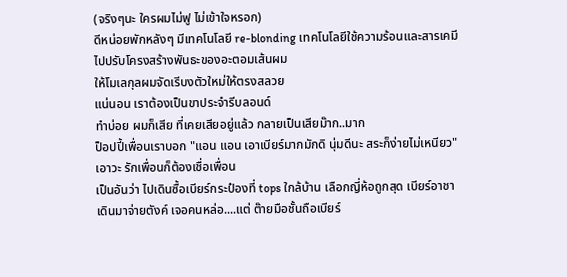(จริงๆนะ ใครผมไม่ฟู ไม่เข้าใจหรอก)
ดีหน่อยพักหลังๆ มีเทคโนโลยี re-blonding เทคโนโลยีใช้ความร้อนและสารเคมี
ไปปรับโครงสร้างพันธะของอะตอมเส้นผม
ให้โมเลกุลผมจัดเรีบงตัวใหม่ให้ตรงสลวย
แน่นอน เราต้องเป็นขาประจำรีบลอนด์
ทำบ่อย ผมก็เสีย ที่เคยเสียอยู่แล้ว กลายเป็นเสียม๊าก..มาก
ป็อปปี้เพื่อนเราบอก "แอน แอน เอาเบียร์มากมักดิ นุ่มดีนะ สระก็ง่ายไม่เหนียว"
เอาวะ รักเพื่อนก็ต้องเชื่อเพื่อน
เป็นอันว่า ไปเดินซื้อเบียร์กระป๋องที่ tops ใกล้บ้าน เลือกญี่ห้อถูกสุด เบียร์อาชา
เดินมาจ่ายตังค์ เจอคนหล่อ....แต่ ต๊ายมือชั้นถือเบียร์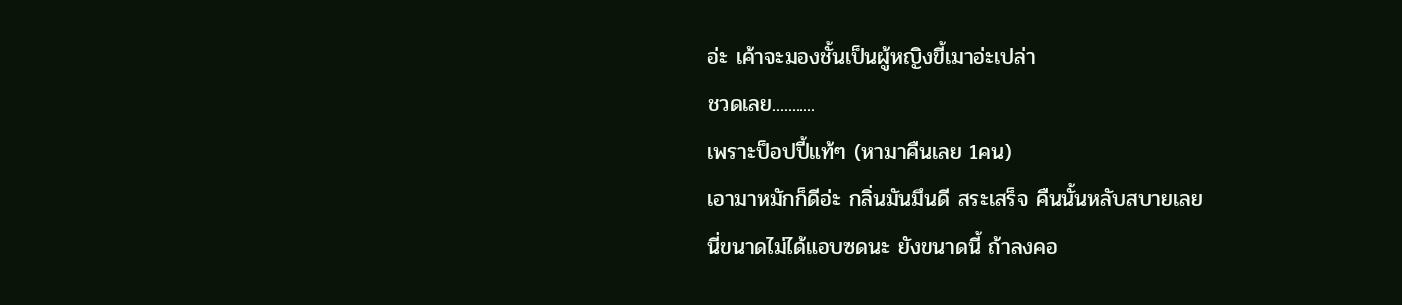อ่ะ เค้าจะมองชั้นเป็นผู้หญิงขี้เมาอ่ะเปล่า
ชวดเลย...........
เพราะป็อปปี้แท้ๆ (หามาคืนเลย 1คน)
เอามาหมักก็ดีอ่ะ กลิ่นมันมึนดี สระเสร็จ คืนนั้นหลับสบายเลย
นี่ขนาดไม่ได้แอบซดนะ ยังขนาดนี้ ถ้าลงคอ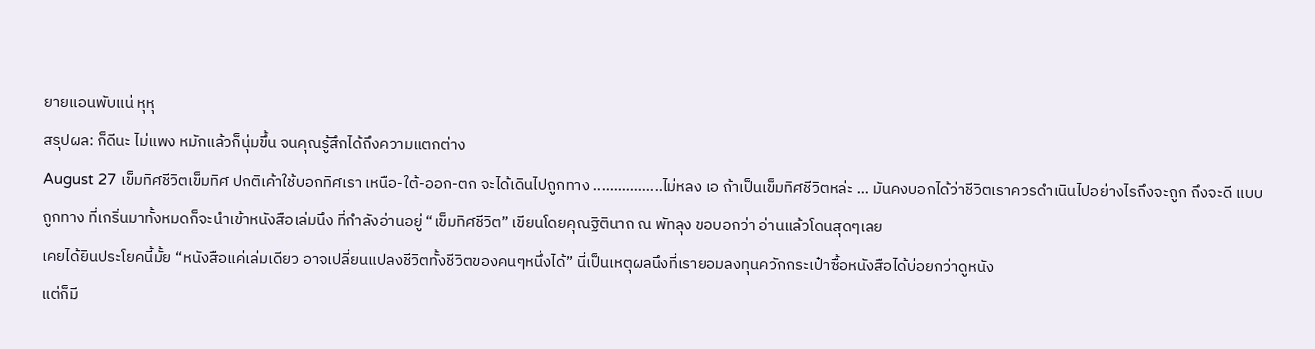ยายแอนพับแน่ หุหุ
สรุปผล: ก็ดีนะ ไม่แพง หมักแล้วก็นุ่มขึ้น จนคุณรู้สึกได้ถึงความแตกต่าง
August 27 เข็มทิศชีวิตเข็มทิศ ปกติเค้าใช้บอกทิศเรา เหนือ-ใต้-ออก-ตก จะได้เดินไปถูกทาง .................ไม่หลง เอ ถ้าเป็นเข็มทิศชีวิตหล่ะ ... มันคงบอกได้ว่าชีวิตเราควรดำเนินไปอย่างไรถึงจะถูก ถึงจะดี แบบถูกทาง ที่เกริ่นมาทั้งหมดก็จะนำเข้าหนังสือเล่มนึง ที่กำลังอ่านอยู่ “เข็มทิศชีวิต” เขียนโดยคุณฐิตินาถ ณ พัทลุง ขอบอกว่า อ่านแล้วโดนสุดๆเลย
เคยได้ยินประโยคนี้มั้ย “หนังสือแค่เล่มเดียว อาจเปลี่ยนแปลงชีวิตทั้งชีวิตของคนๆหนึ่งได้” นี่เป็นเหตุผลนึงที่เรายอมลงทุนควักกระเป๋าซื้อหนังสือได้บ่อยกว่าดูหนัง
แต่ก็มี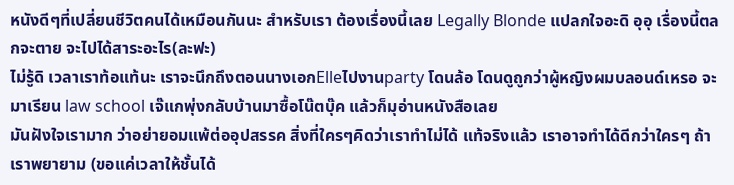หนังดีๆที่เปลี่ยนชีวิตคนได้เหมือนกันนะ สำหรับเรา ต้องเรื่องนี้เลย Legally Blonde แปลกใจอะดิ อุอุ เรื่องนี้ตลกจะตาย จะไปได้สาระอะไร(ละฟะ)
ไม่รู้ดิ เวลาเราท้อแท้นะ เราจะนึกถึงตอนนางเอกElleไปงานparty โดนล้อ โดนดูถูกว่าผู้หญิงผมบลอนด์เหรอ จะมาเรียน law school เจ๊แกพุ่งกลับบ้านมาซื้อโน๊ตบุ๊ค แล้วก็มุอ่านหนังสือเลย
มันฝังใจเรามาก ว่าอย่ายอมแพ้ต่ออุปสรรค สิ่งที่ใครๆคิดว่าเราทำไม่ได้ แท้จริงแล้ว เราอาจทำได้ดีกว่าใครๆ ถ้าเราพยายาม (ขอแค่เวลาให้ชั้นได้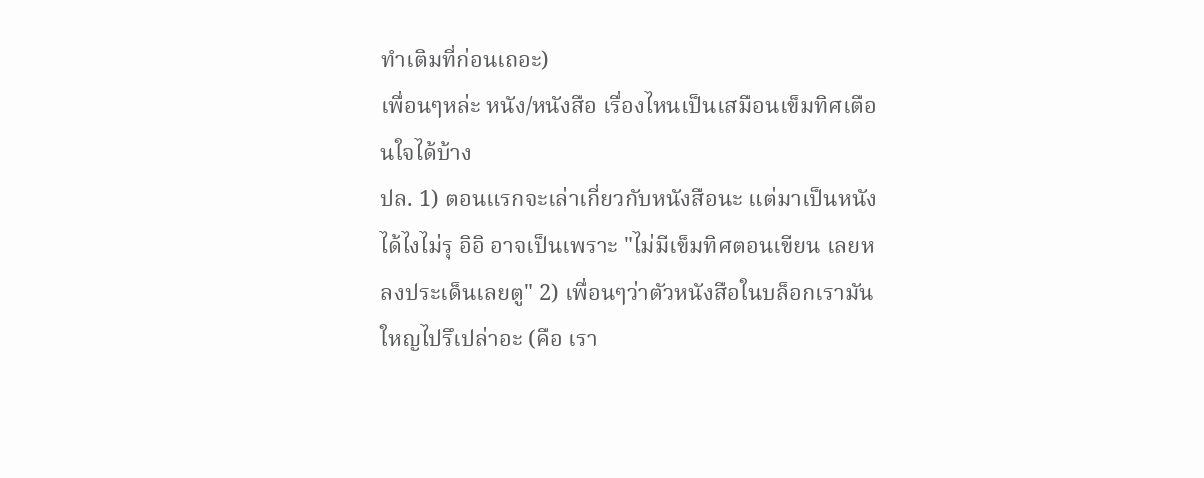ทำเติมที่ก่อนเถอะ)
เพื่อนๆหล่ะ หนัง/หนังสือ เรื่องไหนเป็นเสมือนเข็มทิศเตือนใจได้บ้าง
ปล. 1) ตอนแรกจะเล่าเกี่ยวกับหนังสือนะ แต่มาเป็นหนังได้ไงไม่รุ อิอิ อาจเป็นเพราะ "ไม่มีเข็มทิศตอนเขียน เลยหลงประเด็นเลยตู" 2) เพื่อนๆว่าตัวหนังสือในบล็อกเรามันใหญไปรึเปล่าอะ (คือ เรา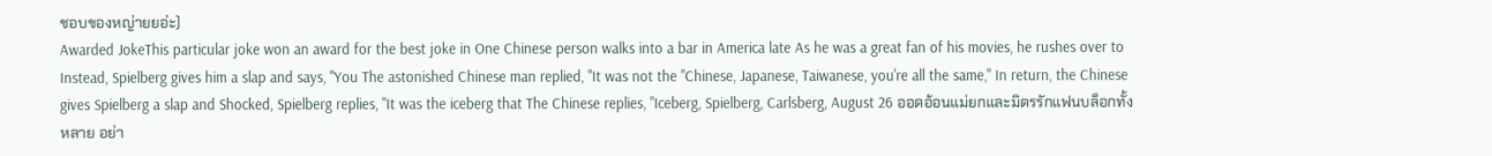ชอบของหญ่ายยอ่ะ)
Awarded JokeThis particular joke won an award for the best joke in One Chinese person walks into a bar in America late As he was a great fan of his movies, he rushes over to Instead, Spielberg gives him a slap and says, "You The astonished Chinese man replied, "It was not the "Chinese, Japanese, Taiwanese, you're all the same," In return, the Chinese gives Spielberg a slap and Shocked, Spielberg replies, "It was the iceberg that The Chinese replies, "Iceberg, Spielberg, Carlsberg, August 26 ออดอ้อนแม่ยกและมิตรรักแฟนบล็อกทั้งหลาย อย่า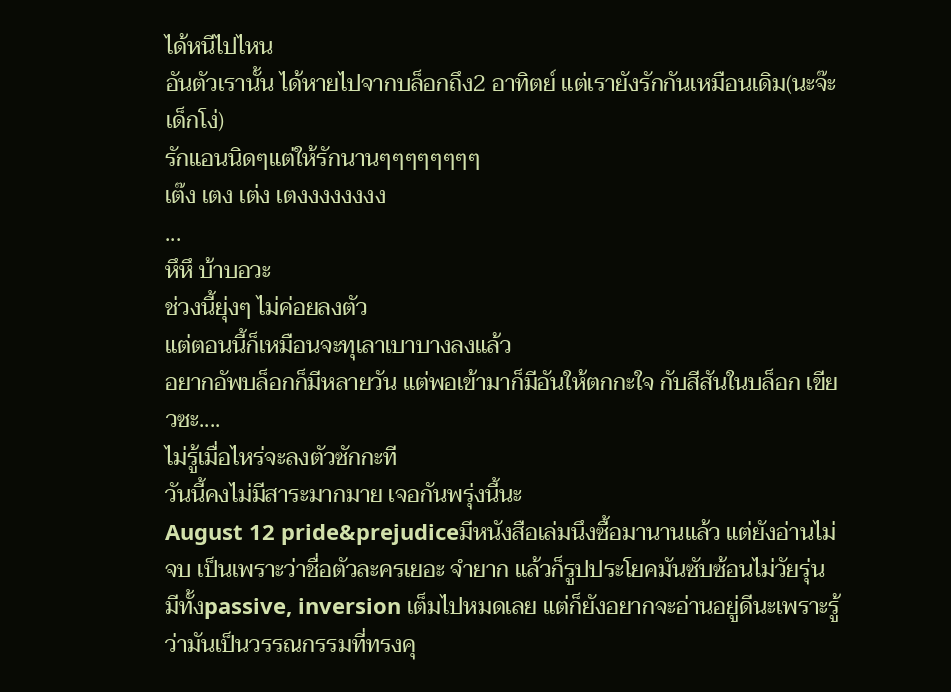ได้หนีไปไหน
อันตัวเรานั้น ได้หายไปจากบล็อกถึง2 อาทิตย์ แต่เรายังรักกันเหมือนเดิม(นะจ๊ะเด็กโง่)
รักแอนนิดๆแต่ให้รักนานๆๆๆๆๆๆๆๆ
เต๊ง เตง เต่ง เตงงงงงงงง
...
หึหึ บ้าบอวะ
ช่วงนี้ยุ่งๆ ไม่ค่อยลงตัว
แต่ตอนนี้ก็เหมือนจะทุเลาเบาบางลงแล้ว
อยากอัพบล็อกก็มีหลายวัน แต่พอเข้ามาก็มีอันให้ตกกะใจ กับสีสันในบล็อก เขียวซะ....
ไม่รู้เมื่อไหร่จะลงตัวซักกะที
วันนี้คงไม่มีสาระมากมาย เจอกันพรุ่งนี้นะ
August 12 pride&prejudiceมีหนังสือเล่มนึงซื้อมานานแล้ว แต่ยังอ่านไม่จบ เป็นเพราะว่าชื่อตัวละครเยอะ จำยาก แล้วก็รูปประโยคมันซับซ้อนไม่วัยรุ่น มีทั้งpassive, inversion เต็มไปหมดเลย แต่ก็ยังอยากจะอ่านอยู่ดีนะเพราะรู้ว่ามันเป็นวรรณกรรมที่ทรงคุ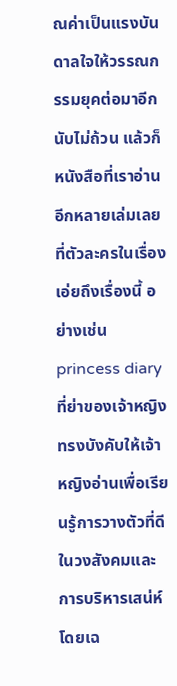ณค่าเป็นแรงบันดาลใจให้วรรณกรรมยุคต่อมาอีกนับไม่ถ้วน แล้วก็หนังสือที่เราอ่านอีกหลายเล่มเลยที่ตัวละครในเรื่องเอ่ยถึงเรื่องนี้ อย่างเช่น princess diary ที่ย่าของเจ้าหญิงทรงบังคับให้เจ้าหญิงอ่านเพื่อเรียนรู้การวางตัวที่ดีในวงสังคมและการบริหารเสน่ห์โดยเฉ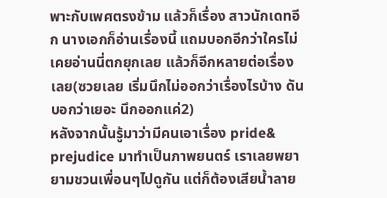พาะกับเพศตรงข้าม แล้วก็เรื่อง สาวนักเดทอีก นางเอกก็อ่านเรื่องนี้ แถมบอกอีกว่าใครไม่เคยอ่านนี่ตกยุกเลย แล้วก็อีกหลายต่อเรื่องเลย(ซวยเลย เริ่มนึกไม่ออกว่าเรื่องไรบ้าง ดันบอกว่าเยอะ นึกออกแค่2)
หลังจากนั้นรู้มาว่ามีคนเอาเรื่อง pride& prejudice มาทำเป็นภาพยนตร์ เราเลยพยายามชวนเพื่อนๆไปดูกัน แต่ก็ต้องเสียน้ำลาย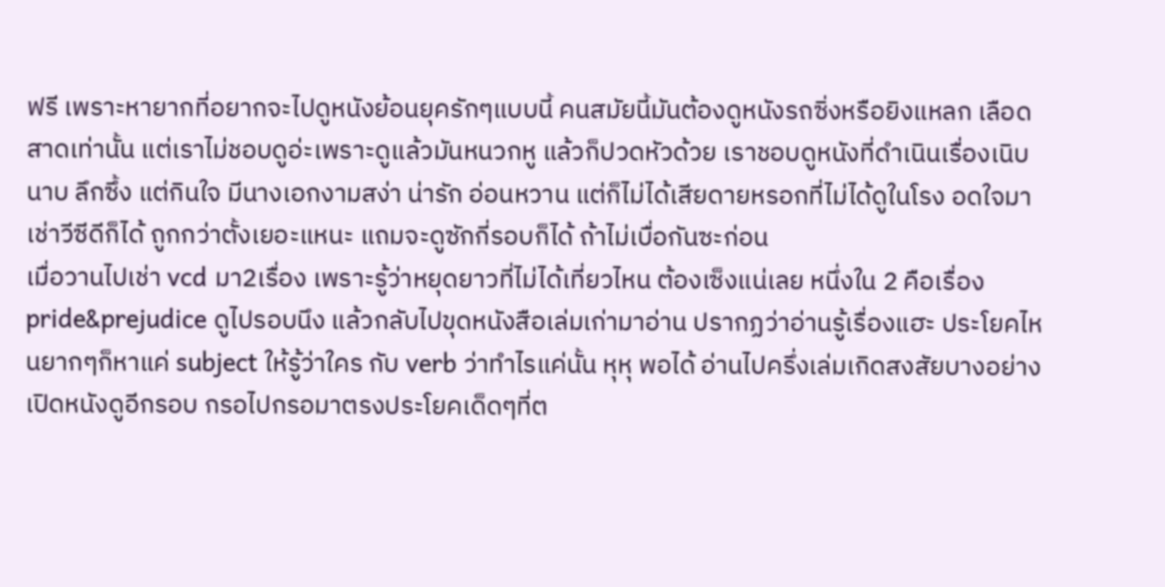ฟรี เพราะหายากที่อยากจะไปดูหนังย้อนยุครักๆแบบนี้ คนสมัยนี้มันต้องดูหนังรถซิ่งหรือยิงแหลก เลือดสาดเท่านั้น แต่เราไม่ชอบดูอ่ะเพราะดูแล้วมันหนวกหู แล้วก็ปวดหัวด้วย เราชอบดูหนังที่ดำเนินเรื่องเนิบนาบ ลึกซึ้ง แต่กินใจ มีนางเอกงามสง่า น่ารัก อ่อนหวาน แต่ก็ไม่ได้เสียดายหรอกที่ไม่ได้ดูในโรง อดใจมาเช่าวีซีดีก็ได้ ถูกกว่าตั้งเยอะแหนะ แถมจะดูซักกี่รอบก็ได้ ถ้าไม่เบื่อกันซะก่อน
เมื่อวานไปเช่า vcd มา2เรื่อง เพราะรู้ว่าหยุดยาวที่ไม่ได้เที่ยวไหน ต้องเซ็งแน่เลย หนึ่งใน 2 คือเรื่อง pride&prejudice ดูไปรอบนึง แล้วกลับไปขุดหนังสือเล่มเก่ามาอ่าน ปรากฏว่าอ่านรู้เรื่องแฮะ ประโยคไหนยากๆก็หาแค่ subject ให้รู้ว่าใคร กับ verb ว่าทำไรแค่นั้น หุหุ พอได้ อ่านไปครึ่งเล่มเกิดสงสัยบางอย่าง เปิดหนังดูอีกรอบ กรอไปกรอมาตรงประโยคเด็ดๆที่ต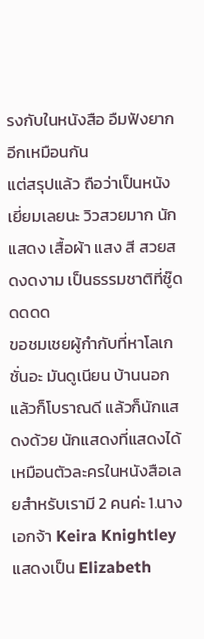รงกับในหนังสือ อืมฟังยากอีกเหมือนกัน
แต่สรุปแล้ว ถือว่าเป็นหนังเยี่ยมเลยนะ วิวสวยมาก นักแสดง เสื้อผ้า แสง สี สวยสดงดงาม เป็นธรรมชาติที่ซู๊ดดดดด
ขอชมเชยผู้กำกับที่หาโลเกชั่นอะ มันดูเนียน บ้านนอก แล้วก็โบราณดี แล้วก็นักแสดงด้วย นักแสดงที่แสดงได้เหมือนตัวละครในหนังสือเลยสำหรับเรามี 2 คนค่ะ 1.นางเอกจ้า Keira Knightley แสดงเป็น Elizabeth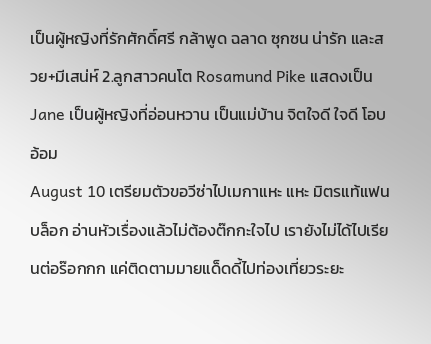เป็นผู้หญิงที่รักศักดิ์ศรี กล้าพูด ฉลาด ซุกซน น่ารัก และสวย+มีเสน่ห์ 2.ลูกสาวคนโต Rosamund Pike แสดงเป็น Jane เป็นผู้หญิงที่อ่อนหวาน เป็นแม่บ้าน จิตใจดี ใจดี โอบอ้อม
August 10 เตรียมตัวขอวีซ่าไปเมกาแหะ แหะ มิตรแท้แฟนบล็อก อ่านหัวเรื่องแล้วไม่ต้องต๊กกะใจไป เรายังไม่ได้ไปเรียนต่อร๊อกกก แค่ติดตามมายแด็ดดี้ไปท่องเที่ยวระยะ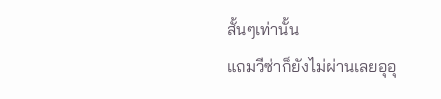สั้นๆเท่านั้น
แถมวีซ่าก็ยังไม่ผ่านเลยอุอุ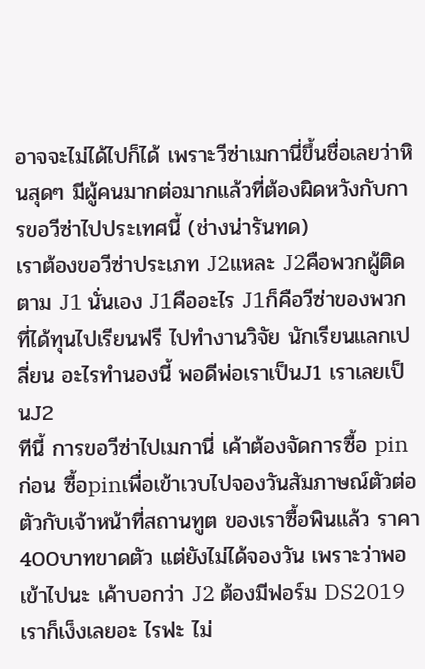อาจจะไม่ได้ไปก็ได้ เพราะวีซ่าเมกานี่ขึ้นชื่อเลยว่าหินสุดๆ มีผู้คนมากต่อมากแล้วที่ต้องผิดหวังกับการขอวีซ่าไปประเทศนี้ (ช่างน่ารันทด)
เราต้องขอวีซ่าประเภท J2แหละ J2คือพวกผู้ติดตาม J1 นั่นเอง J1คืออะไร J1ก็คือวีซ่าของพวกที่ได้ทุนไปเรียนฟรี ไปทำงานวิจัย นักเรียนแลกเปลี่ยน อะไรทำนองนี้ พอดีพ่อเราเป็นJ1 เราเลยเป็นJ2
ทีนี้ การขอวีซ่าไปเมกานี่ เค้าต้องจัดการซื้อ pin ก่อน ซื้อpinเพื่อเข้าเวบไปจองวันสัมภาษณ์ตัวต่อตัวกับเจ้าหน้าที่สถานทูต ของเราซื้อพินแล้ว ราคา400บาทขาดตัว แต่ยังไม่ได้จองวัน เพราะว่าพอเข้าไปนะ เค้าบอกว่า J2 ต้องมีฟอร์ม DS2019 เราก็เง็งเลยอะ ไรฟะ ไม่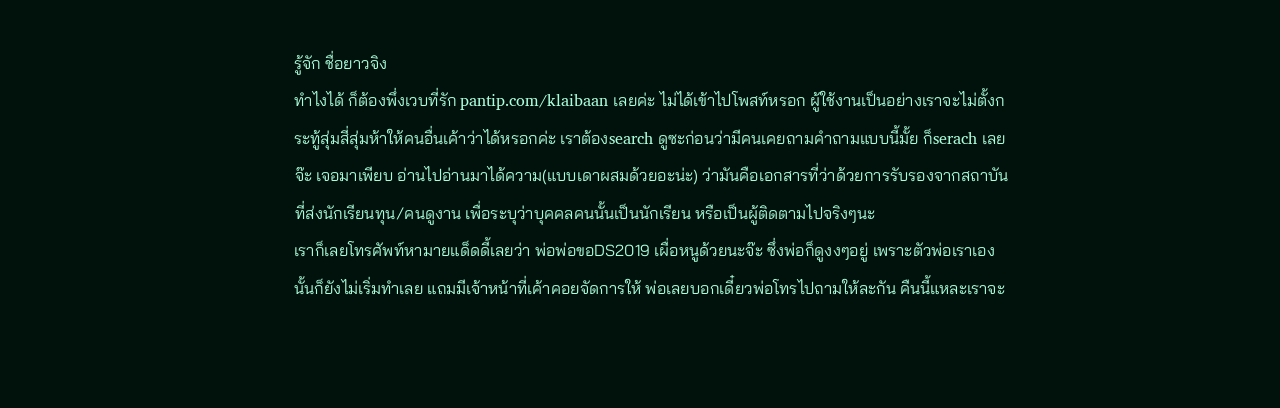รู้จัก ชื่อยาวจิง
ทำไงได้ ก็ต้องพึ่งเวบที่รัก pantip.com/klaibaan เลยค่ะ ไม่ได้เข้าไปโพสท์หรอก ผู้ใช้งานเป็นอย่างเราจะไม่ตั้งกระทู้สุ่มสี่สุ่มห้าให้คนอื่นเค้าว่าได้หรอกค่ะ เราต้องsearch ดูซะก่อนว่ามีคนเคยถามคำถามแบบนี้มั้ย ก็serach เลยจ๊ะ เจอมาเพียบ อ่านไปอ่านมาได้ความ(แบบเดาผสมด้วยอะน่ะ) ว่ามันคือเอกสารที่ว่าด้วยการรับรองจากสถาบันที่ส่งนักเรียนทุน/คนดูงาน เพื่อระบุว่าบุคคลคนนั้นเป็นนักเรียน หรือเป็นผู้ติดตามไปจริงๆนะ
เราก็เลยโทรศัพท์หามายแด็ดดี้เลยว่า พ่อพ่อขอDS2019 เผื่อหนูด้วยนะจ๊ะ ซึ่งพ่อก็ดูงงๆอยู่ เพราะตัวพ่อเราเองนั้นก็ยังไม่เริ่มทำเลย แถมมีเจ้าหน้าที่เค้าคอยจัดการให้ พ่อเลยบอกเดี๋ยวพ่อโทรไปถามให้ละกัน คืนนี้แหละเราจะ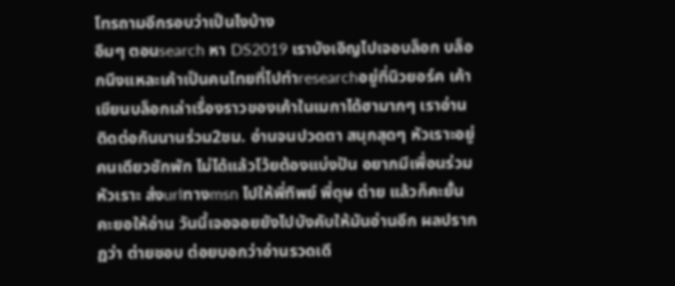โทรถามอีกรอบว่าเป็นไงบ้าง
อืมๆ ตอนsearch หา DS2019 เราบังเอิญไปเจอบล็อก บล็อกนึงแหละเค้าเป็นคนไทยที่ไปทำresearchอยู่ที่นิวยอร์ค เค้าเขียนบล็อกเล่าเรื่องราวของเค้าในเมกาได้ฮามากๆ เราอ่านติดต่อกันนานร่วม2ชม. อ่านจนปวดตา สนุกสุดๆ หัวเราะอยู่คนเดียวซักพัก ไม่ได้แล้วโว้ยต้องแบ่งปัน อยากมีเพื่อนร่วมหัวเราะ ส่งurlทางmsn ไปให้พี่ทิพย์ พี่ดุษ ต่าย แล้วก็คะยั้นคะยอให้อ่าน วันนี้เจอจอยยังไปบังคับให้มันอ่านอีก ผลปรากฏว่า ต่ายชอบ ต่อยบอกว่าอ่านรวดเดี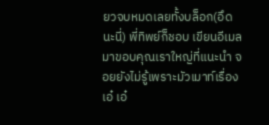ยวจบหมดเลยทั้งบล็อก(อึดนะนี่) พี่ทิพย์ก็ชอบ เขียนอีเมลมาขอบคุณเราใหญ่ที่แนะนำ จอยยังไม่รู้เพราะมัวเมาท์เรื่องเอ๋ เอ๋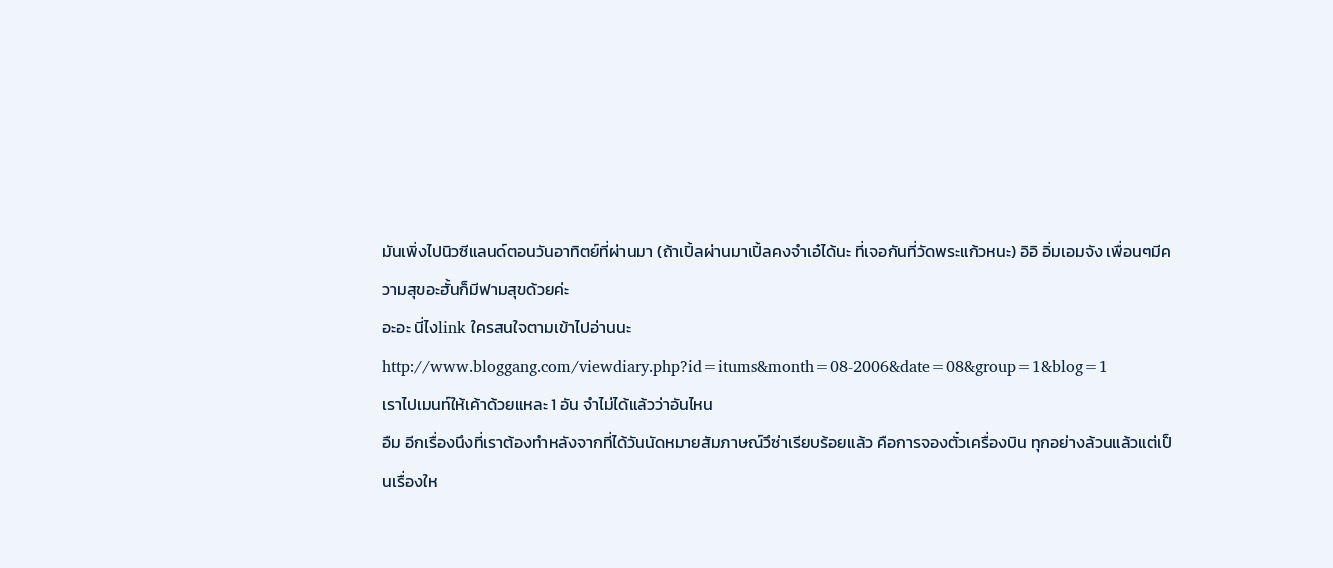มันเพิ่งไปนิวซีแลนด์ตอนวันอาทิตย์ที่ผ่านมา (ถ้าเปิ้ลผ่านมาเปิ้ลคงจำเอ๋ได้นะ ที่เจอกันที่วัดพระแก้วหนะ) อิอิ อิ่มเอมจัง เพื่อนๆมีความสุขอะฮั้นก็มีฟามสุขด้วยค่ะ
อะอะ นี่ไงlink ใครสนใจตามเข้าไปอ่านนะ
http://www.bloggang.com/viewdiary.php?id=itums&month=08-2006&date=08&group=1&blog=1
เราไปเมนท์ให้เค้าด้วยแหละ 1 อัน จำไม่ได้แล้วว่าอันไหน
อืม อีกเรื่องนึงที่เราต้องทำหลังจากที่ได้วันนัดหมายสัมภาษณ์วึซ่าเรียบร้อยแล้ว คือการจองตั๋วเครื่องบิน ทุกอย่างล้วนแล้วแต่เป็นเรื่องให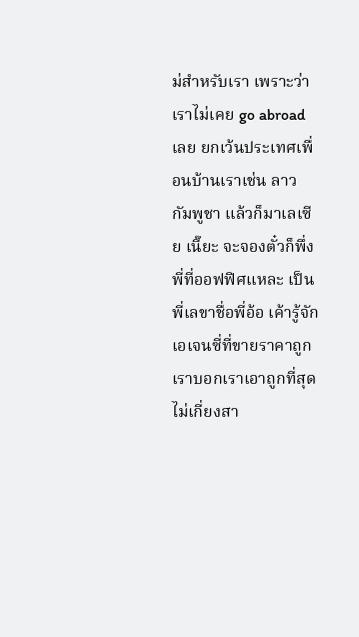ม่สำหรับเรา เพราะว่าเราไม่เคย go abroad เลย ยกเว้นประเทศเพื่อนบ้านเราเช่น ลาว กัมพูชา แล้วก็มาเลเซีย เนี๊ยะ จะจองตั๋วก็พึ่งพี่ที่ออฟฟิศแหละ เป็นพี่เลขาชื่อพี่อ้อ เค้ารู้จักเอเจนซี่ที่ขายราคาถูก เราบอกเราเอาถูกที่สุดไม่เกี่ยงสา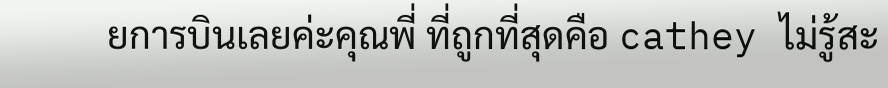ยการบินเลยค่ะคุณพี่ ที่ถูกที่สุดคือ cathey ไม่รู้สะ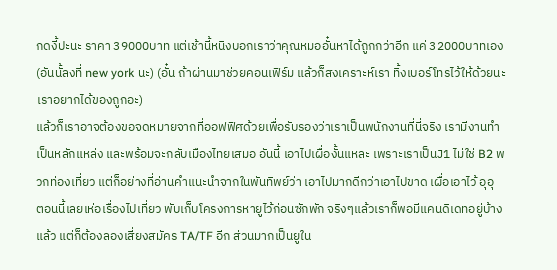กดงี้ปะนะ ราคา 39000บาท แต่เช้านี้หนิงบอกเราว่าคุณหมออั๋นหาได้ถูกกว่าอีก แค่ 32000บาทเอง (อันนั้ลงที่ new york นะ) (อั๋น ถ้าผ่านมาช่วยคอนเฟิร์ม แล้วก็สงเคราะห์เรา ทิ้งเบอร์โทรไว้ให้ด้วยนะ เราอยากได้ของถูกอะ)
แล้วก็เราอาจต้องขอจดหมายจากที่ออฟฟิศด้วยเพื่อรับรองว่าเราเป็นพนักงานที่นี่จริง เรามีงานทำเป็นหลักแหล่ง และพร้อมจะกลับเมืองไทยเสมอ อันนี้ เอาไปเผื่องั้นแหละ เพราะเราเป็นJ1 ไม่ใช่ B2 พวกท่องเที่ยว แต่ก็อย่างที่อ่านคำแนะนำจากในพันทิพย์ว่า เอาไปมากดีกว่าเอาไปขาด เผื่อเอาไว้ อุอุ
ตอนนี้เลยเห่อเรื่องไปเที่ยว พับเก็บโครงการหายูไว้ก่อนซักพัก จริงๆแล้วเราก็พอมีแคนดิเดทอยู่บ้างแล้ว แต่ก็ต้องลองเสี่ยงสมัคร TA/TF อีก ส่วนมากเป็นยูใน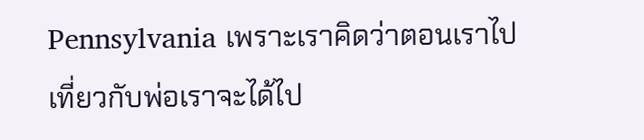Pennsylvania เพราะเราคิดว่าตอนเราไปเที่ยวกับพ่อเราจะได้ไป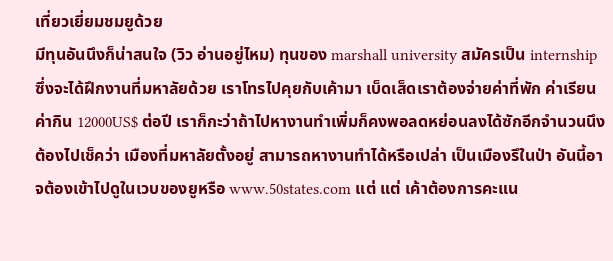เที่ยวเยี่ยมชมยูด้วย
มีทุนอันนึงก็น่าสนใจ (วิว อ่านอยู่ไหม) ทุนของ marshall university สมัครเป็น internship ซึ่งจะได้ฝึกงานที่มหาลัยด้วย เราโทรไปคุยกับเค้ามา เบ็ดเส็ดเราต้องจ่ายค่าที่พัก ค่าเรียน ค่ากิน 12000US$ ต่อปี เราก็กะว่าถ้าไปหางานทำเพิ่มก็คงพอลดหย่อนลงได้ซักอีกจำนวนนึง ต้องไปเช็คว่า เมืองที่มหาลัยตั้งอยู่ สามารถหางานทำได้หรือเปล่า เป็นเมืองรึในป่า อันนี้อาจต้องเข้าไปดูในเวบของยูหรือ www.50states.com แต่ แต่ เค้าต้องการคะแน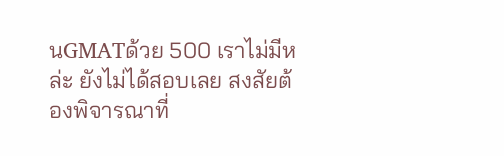นGMATด้วย 500 เราไม่มีหล่ะ ยังไม่ได้สอบเลย สงสัยต้องพิจารณาที่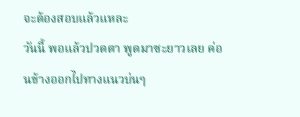จะต้องสอบแล้วแหละ
วันนี้ พอแล้วปวดตา พูดมาซะยาวเลย ค่อนข้างออกไปทางแนวบ่นๆ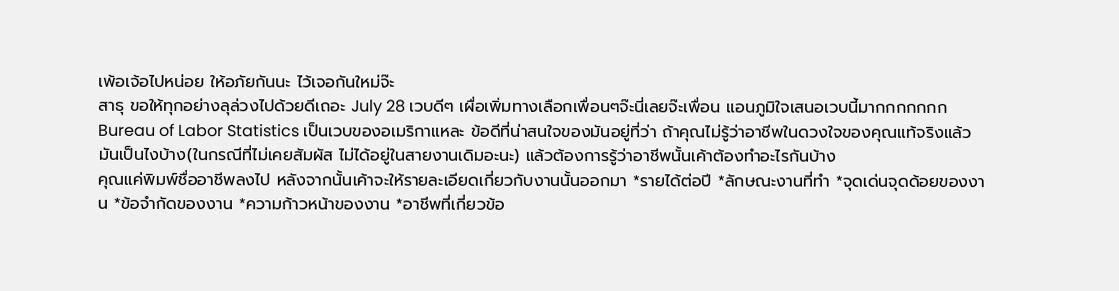เพ้อเจ้อไปหน่อย ให้อภัยกันนะ ไว้เจอกันใหม่จ๊ะ
สาธุ ขอให้ทุกอย่างลุล่วงไปด้วยดีเถอะ July 28 เวบดีๆ เผื่อเพิ่มทางเลือกเพื่อนๆจ๊ะนี่เลยจ๊ะเพื่อน แอนภูมิใจเสนอเวบนี้มากกกกกกก
Bureau of Labor Statistics เป็นเวบของอเมริกาแหละ ข้อดีที่น่าสนใจของมันอยู่ที่ว่า ถ้าคุณไม่รู้ว่าอาชีพในดวงใจของคุณแท้จริงแล้วมันเป็นไงบ้าง(ในกรณีที่ไม่เคยสัมผัส ไม่ได้อยู่ในสายงานเดิมอะนะ) แล้วต้องการรู้ว่าอาชีพนั้นเค้าต้องทำอะไรกันบ้าง
คุณแค่พิมพ์ชื่ออาชีพลงไป หลังจากนั้นเค้าจะให้รายละเอียดเกี่ยวกับงานนั้นออกมา *รายได้ต่อปี *ลักษณะงานที่ทำ *จุดเด่นจุดด้อยของงาน *ข้อจำกัดของงาน *ความก้าวหน้าของงาน *อาชีพที่เกี่ยวข้อ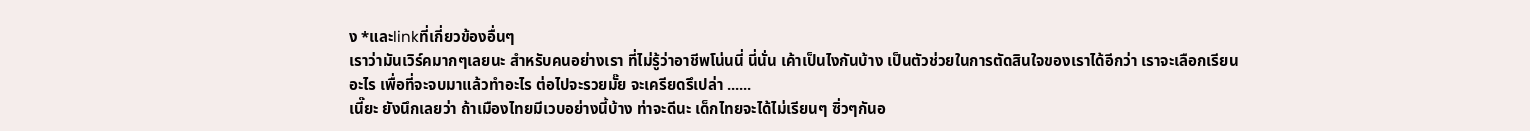ง *และlinkที่เกี่ยวข้องอื่นๆ
เราว่ามันเวิร์คมากๆเลยนะ สำหรับคนอย่างเรา ที่ไม่รู้ว่าอาชีพโน่นนี่ นี่นั่น เค้าเป็นไงกันบ้าง เป็นตัวช่วยในการตัดสินใจของเราได้อีกว่า เราจะเลือกเรียนอะไร เพื่อที่จะจบมาแล้วทำอะไร ต่อไปจะรวยมั๊ย จะเครียดรึเปล่า ......
เนี๊ยะ ยังนึกเลยว่า ถ้าเมืองไทยมีเวบอย่างนี้บ้าง ท่าจะดีนะ เด็กไทยจะได้ไม่เรียนๆ ซิ่วๆกันอ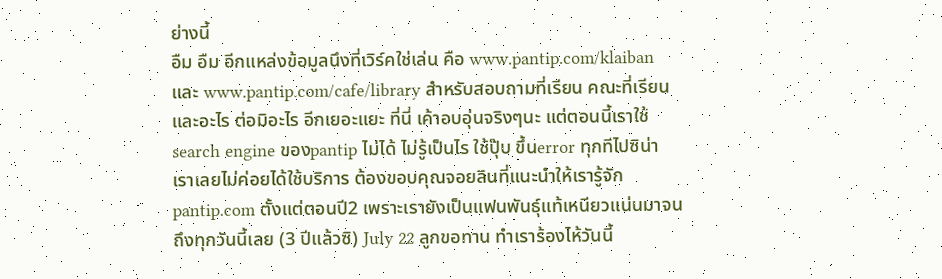ย่างนี้
อืม อืม อีกแหล่งข้อมูลนึงที่เวิร์คใช่เล่น คือ www.pantip.com/klaiban และ www.pantip.com/cafe/library สำหรับสอบถามที่เรียน คณะที่เรียน และอะไร ต่อมิอะไร อีกเยอะแยะ ที่นี่ เค้าอบอุ่นจริงๆนะ แต่ตอนนี้เราใช้search engine ของpantip ไม่ได้ ไม่รู้เป็นไร ใช้ปุ๊บ ขึ้นerror ทุกทีไปซิน่า เราเลยไม่ค่อยได้ใช้บริการ ต้องขอบคุณจอยลินที่แนะนำให้เรารู้จักpantip.com ตั้งแต่ตอนปี2 เพราะเรายังเป็นแฟนพันธุ์แท้เหนียวแน่นมาจนถึงทุกวันนี้เลย (3 ปีแล้วซิ) July 22 ลูกขอทาน ทำเราร้องไห้วันนี้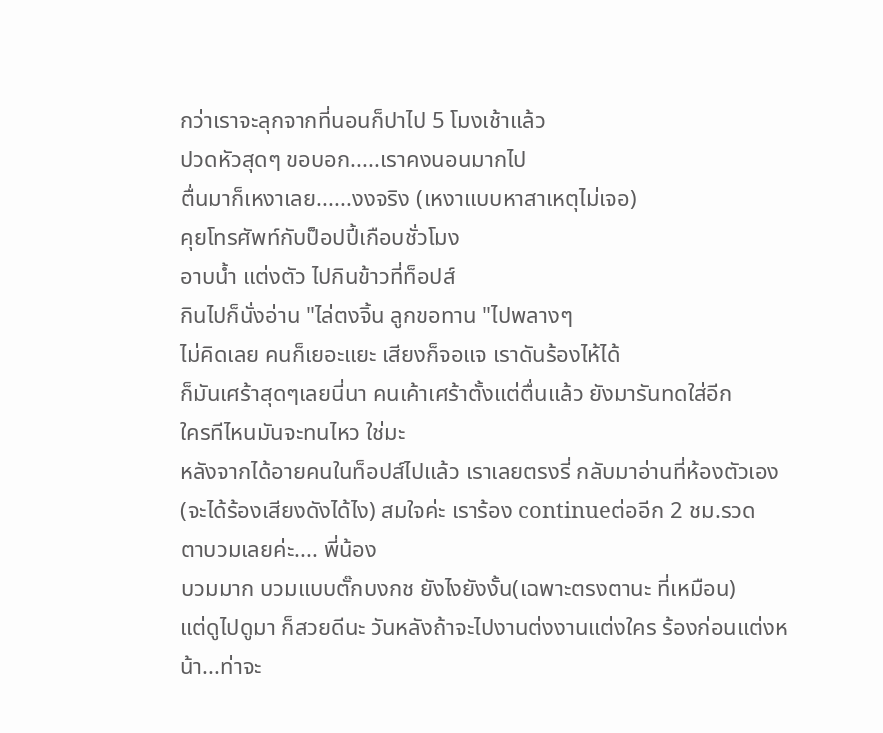กว่าเราจะลุกจากที่นอนก็ปาไป 5 โมงเช้าแล้ว
ปวดหัวสุดๆ ขอบอก.....เราคงนอนมากไป
ตื่นมาก็เหงาเลย......งงจริง (เหงาแบบหาสาเหตุไม่เจอ)
คุยโทรศัพท์กับป็อปปี้เกือบชั่วโมง
อาบน้ำ แต่งตัว ไปกินข้าวที่ท็อปส์
กินไปก็นั่งอ่าน "ไล่ตงจิ้น ลูกขอทาน "ไปพลางๆ
ไม่คิดเลย คนก็เยอะแยะ เสียงก็จอแจ เราดันร้องไห้ได้
ก็มันเศร้าสุดๆเลยนี่นา คนเค้าเศร้าตั้งแต่ตื่นแล้ว ยังมารันทดใส่อีก
ใครทีไหนมันจะทนไหว ใช่มะ
หลังจากได้อายคนในท็อปส์ไปแล้ว เราเลยตรงรี่ กลับมาอ่านที่ห้องตัวเอง
(จะได้ร้องเสียงดังได้ไง) สมใจค่ะ เราร้อง continueต่ออีก 2 ชม.รวด
ตาบวมเลยค่ะ.... พี่น้อง
บวมมาก บวมแบบตั๊กบงกช ยังไงยังงั้น(เฉพาะตรงตานะ ที่เหมือน)
แต่ดูไปดูมา ก็สวยดีนะ วันหลังถ้าจะไปงานต่งงานแต่งใคร ร้องก่อนแต่งหน้า...ท่าจะ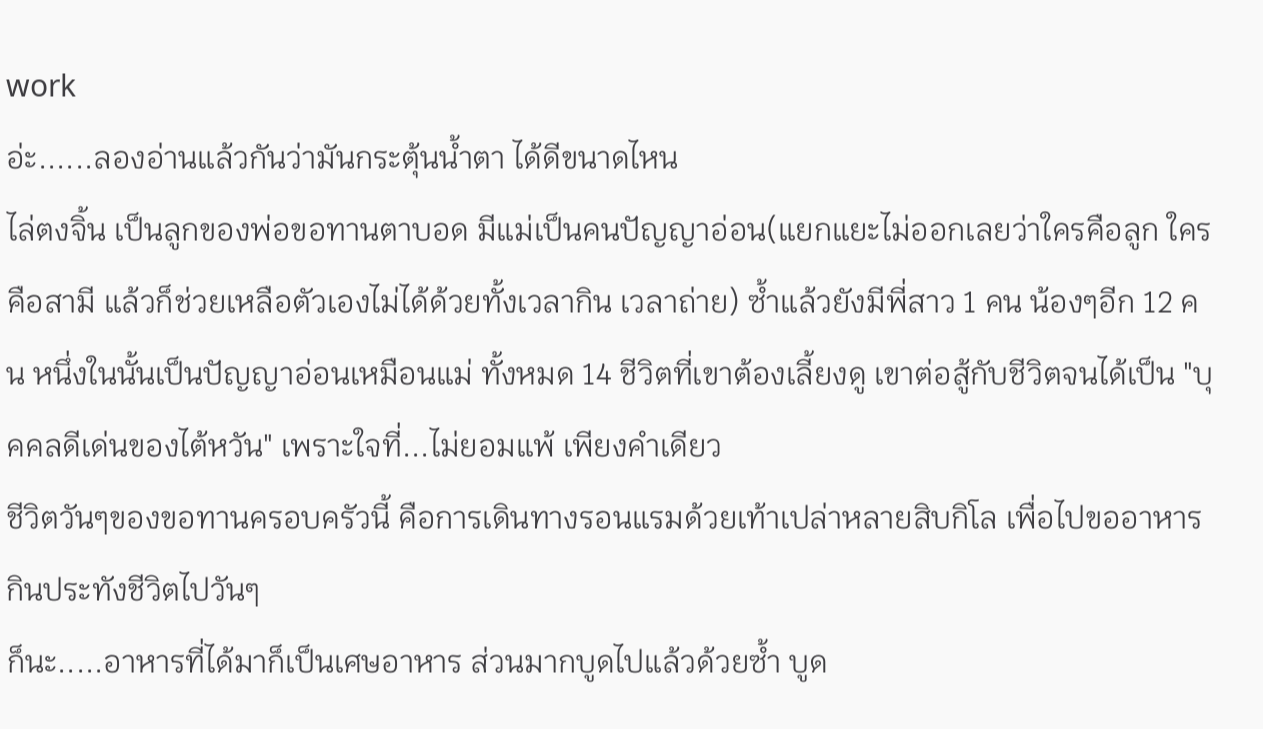work
อ่ะ......ลองอ่านแล้วกันว่ามันกระตุ้นน้ำตา ได้ดีขนาดไหน
ไล่ตงจิ้น เป็นลูกของพ่อขอทานตาบอด มีแม่เป็นคนปัญญาอ่อน(แยกแยะไม่ออกเลยว่าใครคือลูก ใครคือสามี แล้วก็ช่วยเหลือตัวเองไม่ได้ด้วยทั้งเวลากิน เวลาถ่าย) ซ้ำแล้วยังมีพี่สาว 1 คน น้องๆอีก 12 คน หนึ่งในนั้นเป็นปัญญาอ่อนเหมือนแม่ ทั้งหมด 14 ชีวิตที่เขาต้องเลี้ยงดู เขาต่อสู้กับชีวิตจนได้เป็น "บุคคลดีเด่นของไต้หวัน" เพราะใจที่...ไม่ยอมแพ้ เพียงคำเดียว
ชีวิตวันๆของขอทานครอบครัวนี้ คือการเดินทางรอนแรมด้วยเท้าเปล่าหลายสิบกิโล เพื่อไปขออาหารกินประทังชีวิตไปวันๆ
ก็นะ.....อาหารที่ได้มาก็เป็นเศษอาหาร ส่วนมากบูดไปแล้วด้วยซ้ำ บูด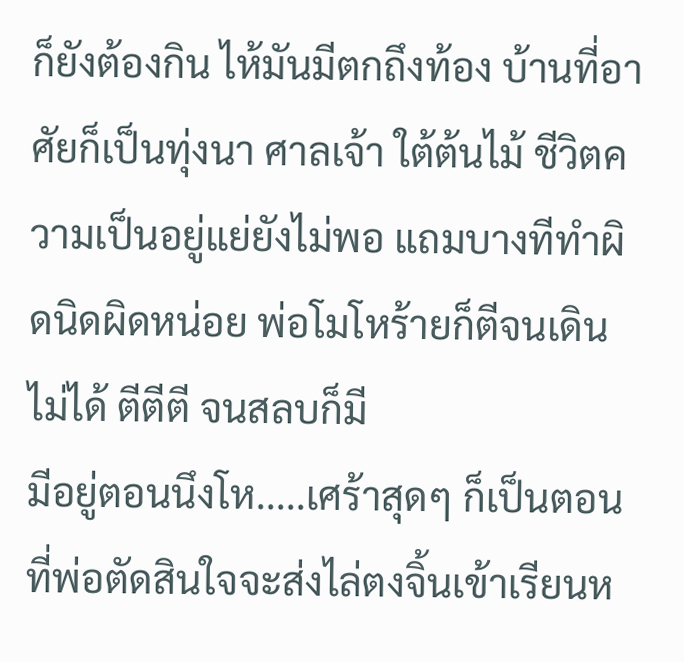ก็ยังต้องกิน ไห้มันมีตกถึงท้อง บ้านที่อาศัยก็เป็นทุ่งนา ศาลเจ้า ใต้ต้นไม้ ชีวิตความเป็นอยู่แย่ยังไม่พอ แถมบางทีทำผิดนิดผิดหน่อย พ่อโมโหร้ายก็ตีจนเดินไม่ได้ ตีตีตี จนสลบก็มี
มีอยู่ตอนนึงโห.....เศร้าสุดๆ ก็เป็นตอนที่พ่อตัดสินใจจะส่งไล่ตงจิ้นเข้าเรียนห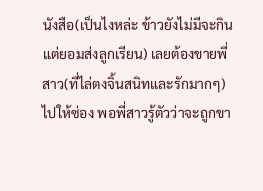นังสือ(เป็นไงหล่ะ ข้าวยังไม่มีจะกิน แต่ยอมส่งลูกเรียน) เลยต้องขายพี่สาว(ที่ไล่ตงจิ้นสนิทและรักมากๆ)ไปให้ซ่อง พอพี่สาวรู้ตัวว่าจะถูกขา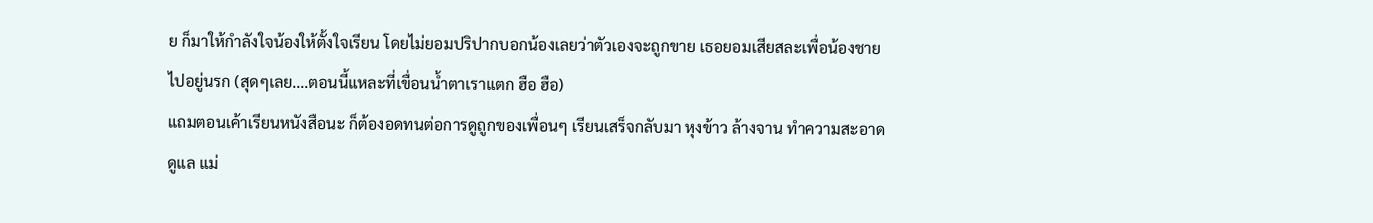ย ก็มาให้กำลังใจน้องให้ตั้งใจเรียน โดยไม่ยอมปริปากบอกน้องเลยว่าตัวเองจะถูกขาย เธอยอมเสียสละเพื่อน้องชายไปอยู่นรก (สุดๆเลย....ตอนนี้แหละที่เขื่อนน้ำตาเราแตก ฮือ ฮือ)
แถมตอนเค้าเรียนหนังสือนะ ก็ต้องอดทนต่อการดูถูกของเพื่อนๆ เรียนเสร็จกลับมา หุงข้าว ล้างจาน ทำความสะอาด ดูแล แม่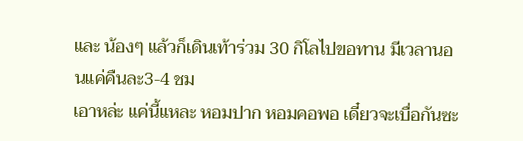และ น้องๆ แล้วก็เดินเท้าร่วม 30 กิโลไปขอทาน มีเวลานอนแค่คืนละ3-4 ชม
เอาหล่ะ แค่นี้แหละ หอมปาก หอมคอพอ เดี๋ยวจะเบื่อกันซะ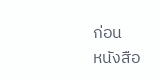ก่อน
หนังสือ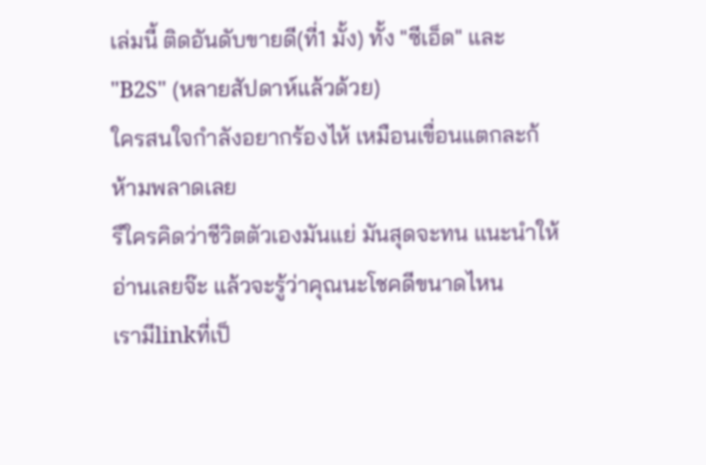เล่มนี้ ติดอันดับขายดี(ที่1 มั้ง) ทั้ง "ซีเอ็ด" และ "B2S" (หลายสัปดาห์แล้วด้วย)
ใครสนใจกำลังอยากร้องไห้ เหมือนเขื่อนแตกละก้ ห้ามพลาดเลย
รึใครคิดว่าชีวิตตัวเองมันแย่ มันสุดจะทน แนะนำให้อ่านเลยจ๊ะ แล้วจะรู้ว่าคุณนะโชคดีขนาดไหน
เรามีlinkที่เป็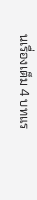นเรื่องเต็ม 4 บทแร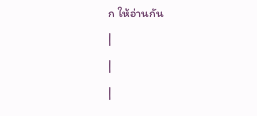ก ให้อ่านกัน
|
|
|